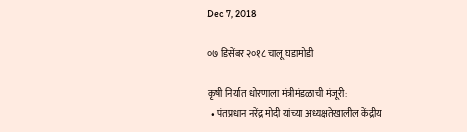Dec 7, 2018

०७ डिसेंबर २०१८ चालू घडामोडी

कृषी निर्यात धोरणाला मंत्रीमंडळाची मंजूरी:
  • पंतप्रधान नरेंद्र मोदी यांच्या अध्यक्षतेखालील केंद्रीय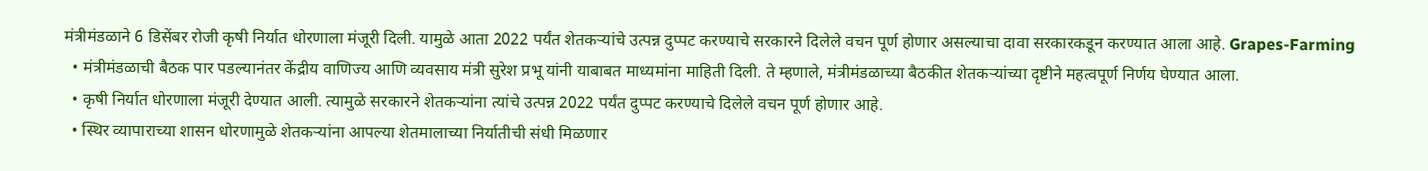मंत्रीमंडळाने 6 डिसेंबर रोजी कृषी निर्यात धोरणाला मंजूरी दिली. यामुळे आता 2022 पर्यंत शेतकऱ्यांचे उत्पन्न दुप्पट करण्याचे सरकारने दिलेले वचन पूर्ण होणार असल्याचा दावा सरकारकडून करण्यात आला आहे. Grapes-Farming
  • मंत्रीमंडळाची बैठक पार पडल्यानंतर केंद्रीय वाणिज्य आणि व्यवसाय मंत्री सुरेश प्रभू यांनी याबाबत माध्यमांना माहिती दिली. ते म्हणाले, मंत्रीमंडळाच्या बैठकीत शेतकऱ्यांच्या दृष्टीने महत्वपूर्ण निर्णय घेण्यात आला.
  • कृषी निर्यात धोरणाला मंजूरी देण्यात आली. त्यामुळे सरकारने शेतकऱ्यांना त्यांचे उत्पन्न 2022 पर्यंत दुप्पट करण्याचे दिलेले वचन पूर्ण होणार आहे.
  • स्थिर व्यापाराच्या शासन धोरणामुळे शेतकऱ्यांना आपल्या शेतमालाच्या निर्यातीची संधी मिळणार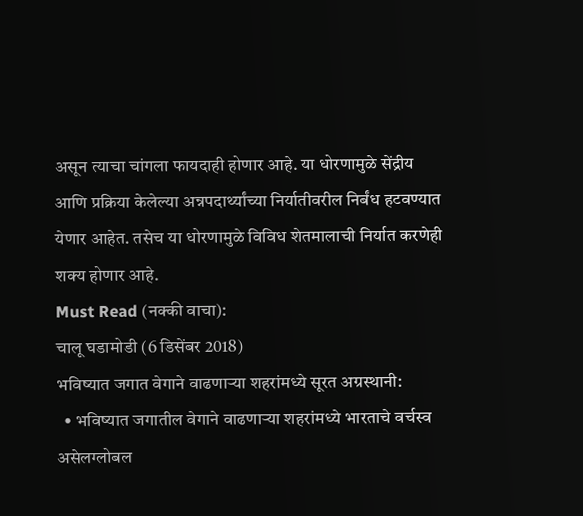असून त्याचा चांगला फायदाही होणार आहे. या धोरणामुळे सेंद्रीय आणि प्रक्रिया केलेल्या अन्नपदार्थ्यांच्या निर्यातीवरील निर्बंध हटवण्यात येणार आहेत. तसेच या धोरणामुळे विविध शेतमालाची निर्यात करणेही शक्य होणार आहे.
Must Read (नक्की वाचा):
चालू घडामोडी (6 डिसेंबर 2018)
भविष्यात जगात वेगाने वाढणाऱ्या शहरांमध्ये सूरत अग्रस्थानी:
  • भविष्यात जगातील वेगाने वाढणाऱ्या शहरांमध्ये भारताचे वर्चस्व असेलग्लोबल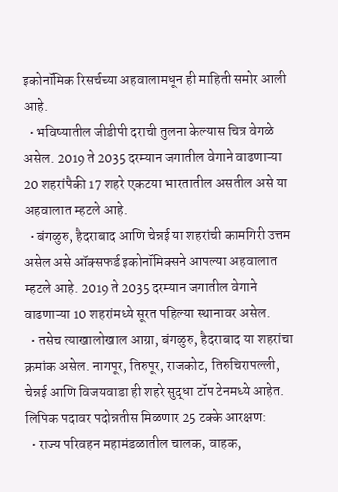इकोनॉमिक रिसर्चच्या अहवालामधून ही माहिती समोर आली आहे.
  • भविष्यातील जीडीपी दराची तुलना केल्यास चित्र वेगळे असेल. 2019 ते 2035 दरम्यान जगातील वेगाने वाढणाऱ्या 20 शहरांपैकी 17 शहरे एकटया भारतातील असतील असे या अहवालात म्हटले आहे.
  • बंगळुरु, हैदराबाद आणि चेन्नई या शहरांची कामगिरी उत्तम असेल असे ऑक्सफर्ड इकोनॉमिक्सने आपल्या अहवालात म्हटले आहे. 2019 ते 2035 दरम्यान जगातील वेगाने वाढणाऱ्या 10 शहरांमध्ये सूरत पहिल्या स्थानावर असेल.
  • तसेच त्याखालोखाल आग्रा, बंगळुरु, हैदराबाद या शहरांचा क्रमांक असेल. नागपूर, तिरुपूर, राजकोट, तिरुचिरापल्ली, चेन्नई आणि विजयवाडा ही शहरे सुद्धा टॉप टेनमध्ये आहेत.
लिपिक पदावर पदोन्नतीस मिळणार 25 टक्के आरक्षण:
  • राज्य परिवहन महामंडळातील चालक, वाहक,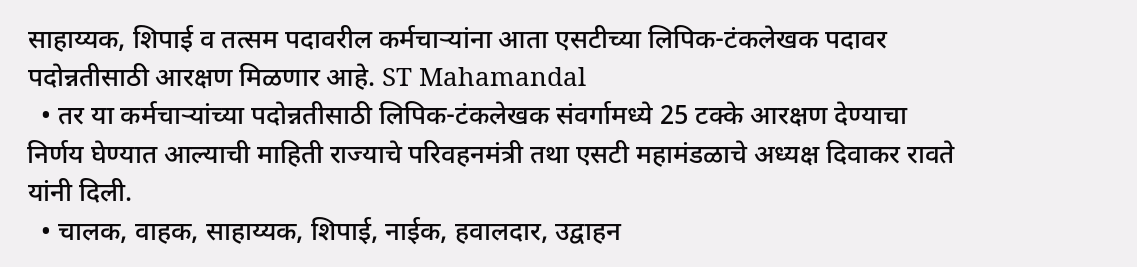साहाय्यक, शिपाई व तत्सम पदावरील कर्मचाऱ्यांना आता एसटीच्या लिपिक-टंकलेखक पदावर पदोन्नतीसाठी आरक्षण मिळणार आहे. ST Mahamandal
  • तर या कर्मचार्‍यांच्या पदोन्नतीसाठी लिपिक-टंकलेखक संवर्गामध्ये 25 टक्के आरक्षण देण्याचा निर्णय घेण्यात आल्याची माहिती राज्याचे परिवहनमंत्री तथा एसटी महामंडळाचे अध्यक्ष दिवाकर रावते यांनी दिली.
  • चालक, वाहक, साहाय्यक, शिपाई, नाईक, हवालदार, उद्वाहन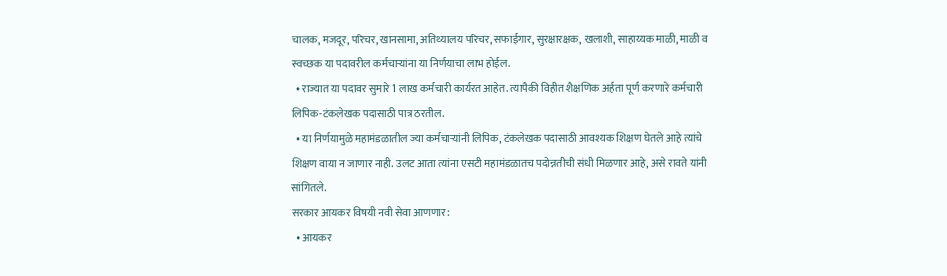चालक, मजदूर, परिचर, खानसामा, अतिथ्यालय परिचर, सफाईगार, सुरक्षारक्षक, खलाशी, साहाय्यक माळी, माळी व स्वच्छक या पदावरील कर्मचार्‍यांना या निर्णयाचा लाभ होईल.
  • राज्यात या पदावर सुमारे 1 लाख कर्मचारी कार्यरत आहेत. त्यापैकी विहीत शैक्षणिक अर्हता पूर्ण करणारे कर्मचारी लिपिक-टंकलेखक पदासाठी पात्र ठरतील.
  • या निर्णयामुळे महामंडळातील ज्या कर्मचार्‍यांनी लिपिक, टंकलेखक पदासाठी आवश्यक शिक्षण घेतले आहे त्यांचे शिक्षण वाया न जाणार नाही. उलट आता त्यांना एसटी महामंडळातच पदोन्नतीची संधी मिळणार आहे, असे रावते यांनी सांगितले.
सरकार आयकर विषयी नवी सेवा आणणार:
  • आयकर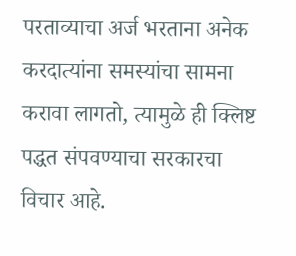परताव्याचा अर्ज भरताना अनेक करदात्यांना समस्यांचा सामना करावा लागतो, त्यामुळे ही क्लिष्ट पद्धत संपवण्याचा सरकारचा विचार आहे.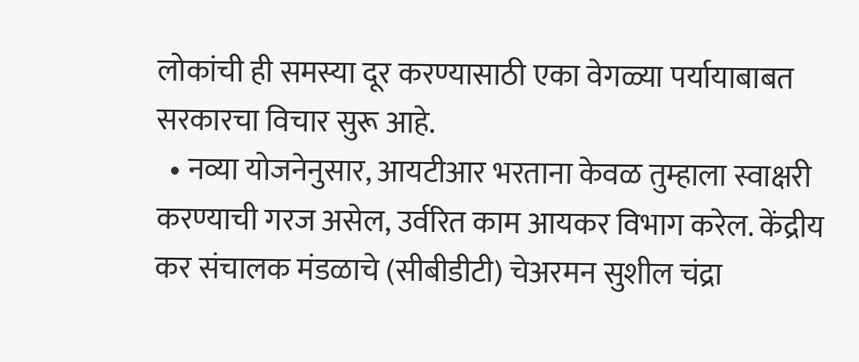लोकांची ही समस्या दूर करण्यासाठी एका वेगळ्या पर्यायाबाबत सरकारचा विचार सुरू आहे.
  • नव्या योजनेनुसार, आयटीआर भरताना केवळ तुम्हाला स्वाक्षरी करण्याची गरज असेल, उर्वरित काम आयकर विभाग करेल. केंद्रीय कर संचालक मंडळाचे (सीबीडीटी) चेअरमन सुशील चंद्रा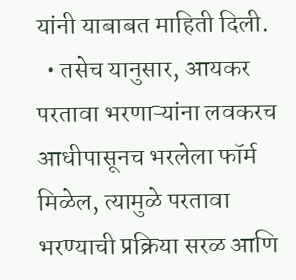यांनी याबाबत माहिती दिली.
  • तसेच यानुसार, आयकर परतावा भरणाऱ्यांना लवकरच आधीपासूनच भरलेला फॉर्म मिळेल, त्यामुळे परतावा भरण्याची प्रक्रिया सरळ आणि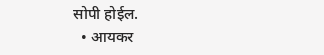सोपी होईल.
  • आयकर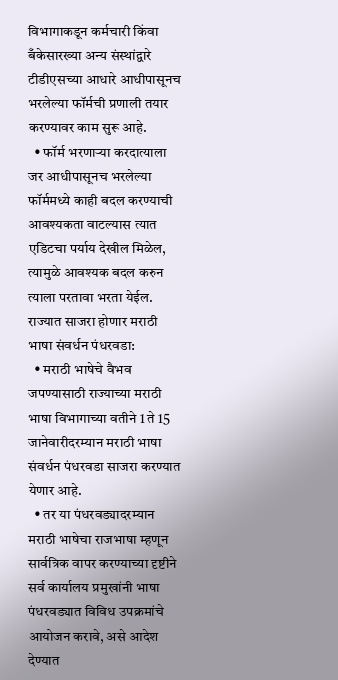विभागाकडून कर्मचारी किंवा बँकेसारख्या अन्य संस्थांद्वारे टीडीएसच्या आधारे आधीपासूनच भरलेल्या फॉर्मची प्रणाली तयार करण्यावर काम सुरू आहे.
  • फॉर्म भरणाऱ्या करदात्याला जर आधीपासूनच भरलेल्या फॉर्ममध्ये काही बदल करण्याची आवश्यकता वाटल्यास त्यात एडिटचा पर्याय देखील मिळेल, त्यामुळे आवश्यक बदल करुन त्याला परतावा भरता येईल.
राज्यात साजरा होणार मराठी भाषा संवर्धन पंधरवडा:
  • मराठी भाषेचे वैभव जपण्यासाठी राज्याच्या मराठी भाषा विभागाच्या वतीने 1 ते 15 जानेवारीदरम्यान मराठी भाषा संवर्धन पंधरवडा साजरा करण्यात येणार आहे.
  • तर या पंधरवड्यादरम्यान मराठी भाषेचा राजभाषा म्हणून सार्वत्रिक वापर करण्याच्या दृष्टीने सर्व कार्यालय प्रमुखांनी भाषा पंधरवड्यात विविध उपक्रमांचे आयोजन करावे, असे आदेश देण्यात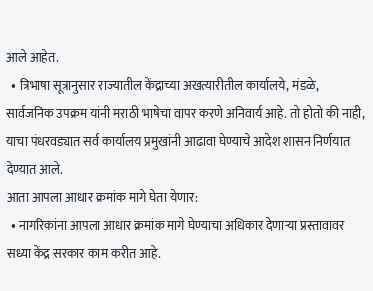आले आहेत.
  • त्रिभाषा सूत्रानुसार राज्यातील केंद्राच्या अखत्यारीतील कार्यालये, मंडळे, सार्वजनिक उपक्रम यांनी मराठी भाषेचा वापर करणे अनिवार्य आहे. तो होतो की नाही, याचा पंधरवड्यात सर्व कार्यालय प्रमुखांनी आढावा घेण्याचे आदेश शासन निर्णयात देण्यात आले.
आता आपला आधार क्रमांक मागे घेता येणार:
  • नागरिकांना आपला आधार क्रमांक मागे घेण्याचा अधिकार देणाऱ्या प्रस्तावावर सध्या केंद्र सरकार काम करीत आहे.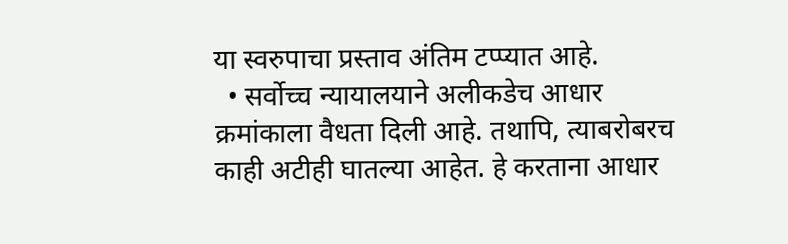या स्वरुपाचा प्रस्ताव अंतिम टप्प्यात आहे.
  • सर्वोच्च न्यायालयाने अलीकडेच आधार क्रमांकाला वैधता दिली आहे. तथापि, त्याबरोबरच काही अटीही घातल्या आहेत. हे करताना आधार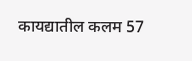कायद्यातील कलम 57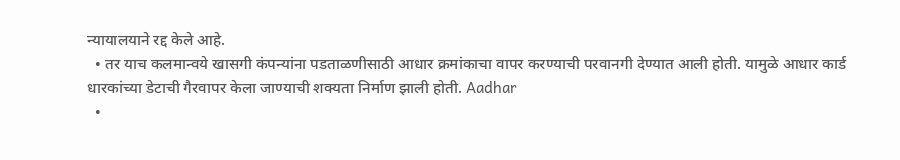न्यायालयाने रद्द केले आहे.
  • तर याच कलमान्वये खासगी कंपन्यांना पडताळणीसाठी आधार क्रमांकाचा वापर करण्याची परवानगी देण्यात आली होती. यामुळे आधार कार्ड धारकांच्या डेटाची गैरवापर केला जाण्याची शक्यता निर्माण झाली होती. Aadhar
  •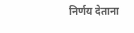निर्णय देताना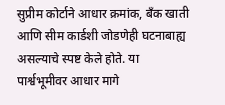सुप्रीम कोर्टाने आधार क्रमांक, बँक खाती आणि सीम कार्डशी जोडणेही घटनाबाह्य असल्याचे स्पष्ट केले होते. या पार्श्वभूमीवर आधार मागे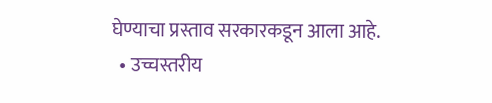घेण्याचा प्रस्ताव सरकारकडून आला आहे.
  • उच्चस्तरीय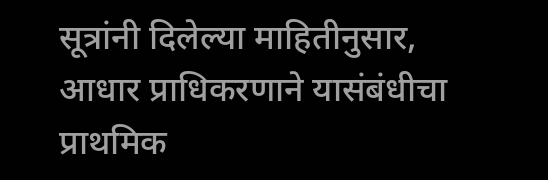सूत्रांनी दिलेल्या माहितीनुसार, आधार प्राधिकरणाने यासंबंधीचा प्राथमिक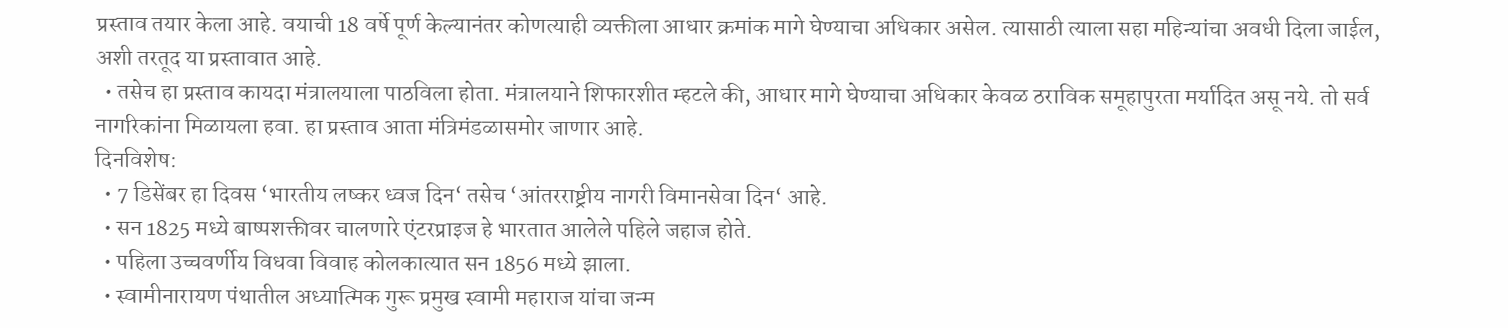प्रस्ताव तयार केला आहे. वयाची 18 वर्षे पूर्ण केल्यानंतर कोणत्याही व्यक्तीला आधार क्रमांक मागे घेण्याचा अधिकार असेल. त्यासाठी त्याला सहा महिन्यांचा अवधी दिला जाईल, अशी तरतूद या प्रस्तावात आहे.
  • तसेच हा प्रस्ताव कायदा मंत्रालयाला पाठविला होता. मंत्रालयाने शिफारशीत म्हटले की, आधार मागे घेण्याचा अधिकार केवळ ठराविक समूहापुरता मर्यादित असू नये. तो सर्व नागरिकांना मिळायला हवा. हा प्रस्ताव आता मंत्रिमंडळासमोर जाणार आहे.
दिनविशेष:
  • 7 डिसेंबर हा दिवस ‘भारतीय लष्कर ध्वज दिन‘ तसेच ‘आंतरराष्ट्रीय नागरी विमानसेवा दिन‘ आहे.
  • सन 1825 मध्ये बाष्पशक्तीवर चालणारे एंटरप्राइज हे भारतात आलेले पहिले जहाज होते.
  • पहिला उच्चवर्णीय विधवा विवाह कोलकात्यात सन 1856 मध्ये झाला.
  • स्वामीनारायण पंथातील अध्यात्मिक गुरू प्रमुख स्वामी महाराज यांचा जन्म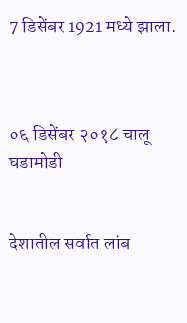7 डिसेंबर 1921 मध्ये झाला.



०६ डिसेंबर २०१८ चालू घडामोडी


देशातील सर्वात लांब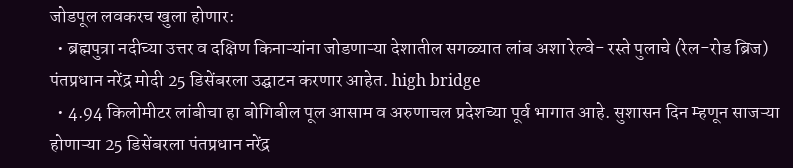जोडपूल लवकरच खुला होणार:
  • ब्रह्मपुत्रा नदीच्या उत्तर व दक्षिण किनाऱ्यांना जोडणाऱ्या देशातील सगळ्यात लांब अशा रेल्वे- रस्ते पुलाचे (रेल-रोड ब्रिज) पंतप्रधान नरेंद्र मोदी 25 डिसेंबरला उद्घाटन करणार आहेत. high bridge
  • 4.94 किलोमीटर लांबीचा हा बोगिबील पूल आसाम व अरुणाचल प्रदेशच्या पूर्व भागात आहे. सुशासन दिन म्हणून साजऱ्या होणाऱ्या 25 डिसेंबरला पंतप्रधान नरेंद्र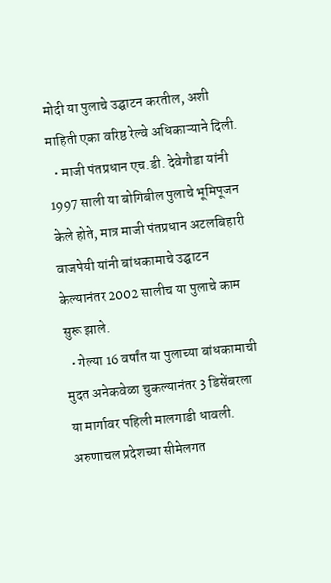मोदी या पुलाचे उद्घाटन करतील, अशी माहिती एका वरिष्ठ रेल्वे अधिकाऱ्याने दिली.
  • माजी पंतप्रधान एच.डी. देवेगौडा यांनी 1997 साली या बोगिबील पुलाचे भूमिपूजन केले होते, मात्र माजी पंतप्रधान अटलबिहारी वाजपेयी यांनी बांधकामाचे उद्घाटन केल्यानंतर 2002 सालीच या पुलाचे काम सुरू झाले.
  • गेल्या 16 वर्षांत या पुलाच्या बांधकामाची मुदत अनेकवेळा चुकल्यानंतर 3 डिसेंबरला या मार्गावर पहिली मालगाडी धावली. अरुणाचल प्रदेशच्या सीमेलगत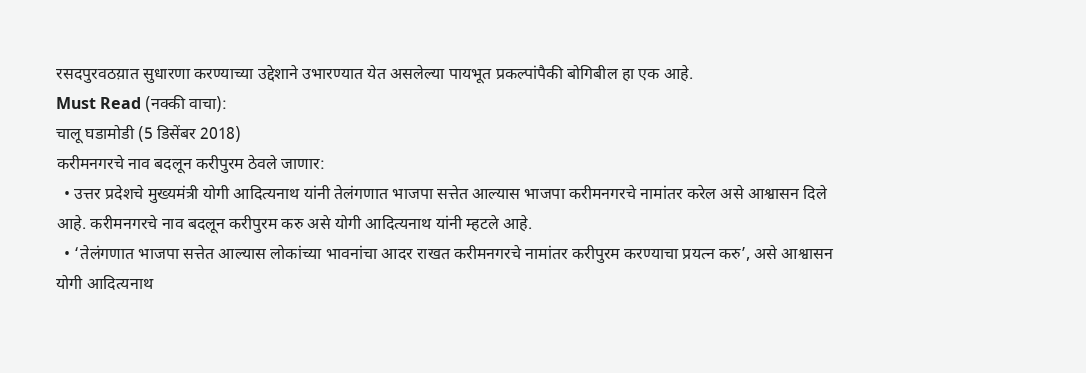रसदपुरवठय़ात सुधारणा करण्याच्या उद्देशाने उभारण्यात येत असलेल्या पायभूत प्रकल्पांपैकी बोगिबील हा एक आहे.
Must Read (नक्की वाचा):
चालू घडामोडी (5 डिसेंबर 2018)
करीमनगरचे नाव बदलून करीपुरम ठेवले जाणार:
  • उत्तर प्रदेशचे मुख्यमंत्री योगी आदित्यनाथ यांनी तेलंगणात भाजपा सत्तेत आल्यास भाजपा करीमनगरचे नामांतर करेल असे आश्वासन दिले आहे. करीमनगरचे नाव बदलून करीपुरम करु असे योगी आदित्यनाथ यांनी म्हटले आहे.
  • ‘तेलंगणात भाजपा सत्तेत आल्यास लोकांच्या भावनांचा आदर राखत करीमनगरचे नामांतर करीपुरम करण्याचा प्रयत्न करु’, असे आश्वासन योगी आदित्यनाथ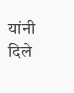यांनी दिले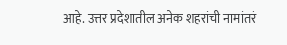आहे. उत्तर प्रदेशातील अनेक शहरांची नामांतरं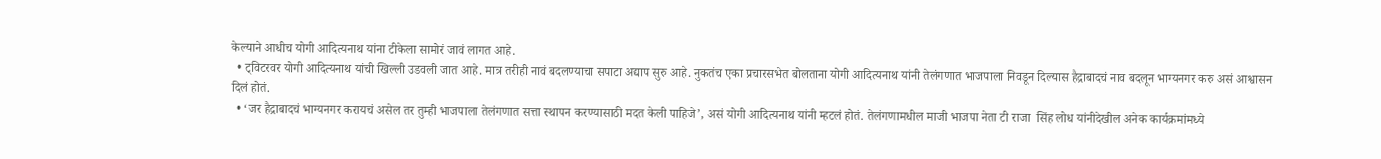केल्याने आधीच योगी आदित्यनाथ यांना टीकेला सामोरं जावं लागत आहे.
  • ट्विटरवर योगी आदित्यनाथ यांची खिल्ली उडवली जात आहे. मात्र तरीही नावं बदलण्याचा सपाटा अद्याप सुरु आहे. नुकतंच एका प्रचारसभेत बोलताना योगी आदित्यनाथ यांनी तेलंगणात भाजपाला निवडून दिल्यास हैद्राबादचं नाव बदलून भाग्यनगर करु असं आश्वासन दिलं होतं.
  • ‘जर हैद्राबादचं भाग्यनगर करायचं असेल तर तुम्ही भाजपाला तेलंगणात सत्ता स्थापन करण्यासाठी मदत केली पाहिजे’, असं योगी आदित्यनाथ यांनी म्हटलं होतं. तेलंगणामधील माजी भाजपा नेता टी राजा  सिंह लोध यांनीदेखील अनेक कार्यक्रमांमध्ये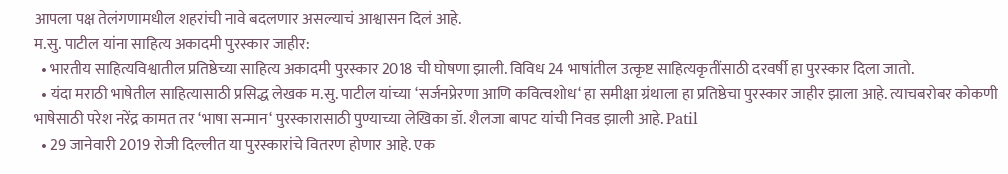आपला पक्ष तेलंगणामधील शहरांची नावे बदलणार असल्याचं आश्वासन दिलं आहे.
म.सु. पाटील यांना साहित्य अकादमी पुरस्कार जाहीर:
  • भारतीय साहित्यविश्वातील प्रतिष्ठेच्या साहित्य अकादमी पुरस्कार 2018 ची घोषणा झाली. विविध 24 भाषांतील उत्कृष्ट साहित्यकृतींसाठी दरवर्षी हा पुरस्कार दिला जातो.
  • यंदा मराठी भाषेतील साहित्यासाठी प्रसिद्ध लेखक म.सु. पाटील यांच्या ‘सर्जनप्रेरणा आणि कवित्वशोध‘ हा समीक्षा ग्रंथाला हा प्रतिष्ठेचा पुरस्कार जाहीर झाला आहे. त्याचबरोबर कोकणी भाषेसाठी परेश नरेंद्र कामत तर ‘भाषा सन्मान‘ पुरस्कारासाठी पुण्याच्या लेखिका डॉ. शैलजा बापट यांची निवड झाली आहे. Patil
  • 29 जानेवारी 2019 रोजी दिल्लीत या पुरस्कारांचे वितरण होणार आहे. एक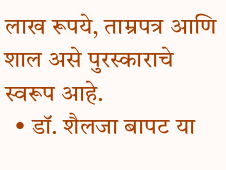लाख रूपये, ताम्रपत्र आणि शाल असे पुरस्काराचे स्वरूप आहे.
  • डॉ. शैलजा बापट या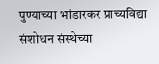पुण्याच्या भांडारकर प्राच्यविद्या संशोधन संस्थेच्या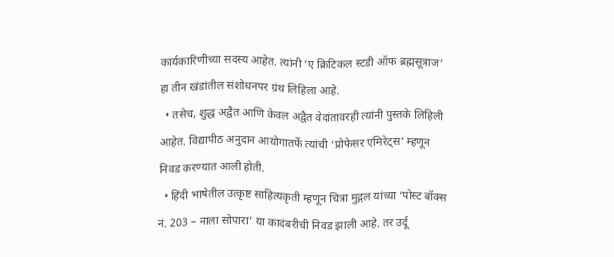कार्यकारिणीच्या सदस्य आहेत. त्यांनी ‘ए क्रिटिकल स्टडी ऑफ ब्रह्मसूत्राज’ हा तीन खंडांतील संशोधनपर ग्रंथ लिहिला आहे.
  • तसेच, शुद्ध अद्वैत आणि केवल अद्वैत वेदांतावरही त्यांनी पुस्तके लिहिली आहेत. विद्यापीठ अनुदान आयोगातर्फे त्यांची ‘प्रोफेसर एमिरेट्‌स’ म्हणून निवड करण्यात आली होती.
  • हिंदी भाषेतील उत्कृष्ट साहित्यकृती म्हणून चित्रा मुद्गल यांच्या ‘पोस्ट बॉक्स नं. 203 – नाला सोपारा’ या कादंबरीची निवड झाली आहे. तर उर्दू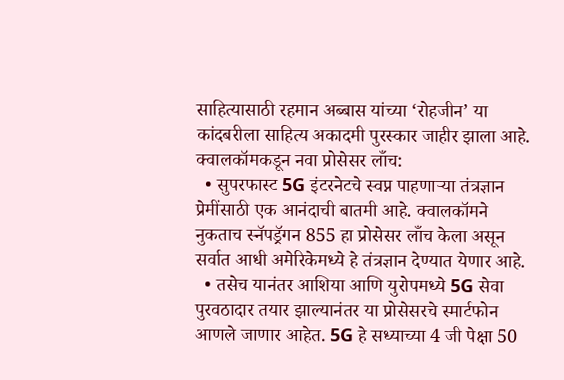साहित्यासाठी रहमान अब्बास यांच्या ‘रोहजीन’ या कांदबरीला साहित्य अकादमी पुरस्कार जाहीर झाला आहे.
क्वालकॉमकडून नवा प्रोसेसर लाँच:
  • सुपरफास्ट 5G इंटरनेटचे स्वप्न पाहणाऱ्या तंत्रज्ञान प्रेमींसाठी एक आनंदाची बातमी आहे. क्वालकॉमने नुकताच स्नॅपड्रॅगन 855 हा प्रोसेसर लाँच केला असून सर्वात आधी अमेरिकेमध्ये हे तंत्रज्ञान देण्यात येणार आहे.
  • तसेच यानंतर आशिया आणि युरोपमध्ये 5G सेवा पुरवठादार तयार झाल्यानंतर या प्रोसेसरचे स्मार्टफोन आणले जाणार आहेत. 5G हे सध्याच्या 4 जी पेक्षा 50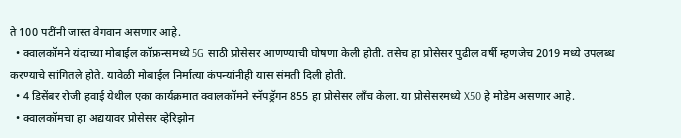ते 100 पटींनी जास्त वेगवान असणार आहे.
  • क्वालकॉमने यंदाच्या मोबाईल कॉफ्रन्समध्ये 5G साठी प्रोसेसर आणण्याची घोषणा केली होती. तसेच हा प्रोसेसर पुढील वर्षी म्हणजेच 2019 मध्ये उपलब्ध करण्याचे सांगितले होते. यावेळी मोबाईल निर्मात्या कंपन्यांनीही यास संमती दिली होती.
  • 4 डिसेंबर रोजी हवाई येथील एका कार्यक्रमात क्वालकॉमने स्नॅपड्रॅगन 855 हा प्रोसेसर लाँच केला. या प्रोसेसरमध्ये X50 हे मोडेम असणार आहे.
  • क्वालकॉमचा हा अद्ययावर प्रोसेसर व्हेरिझोन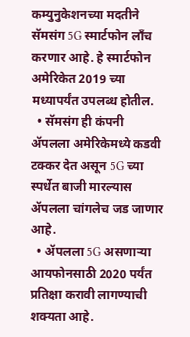कम्युनुकेशनच्या मदतीने सॅमसंग 5G स्मार्टफोन लाँच करणार आहे. हे स्मार्टफोन अमेरिकेत 2019 च्या मध्यापर्यंत उपलब्ध होतील.
  • सॅमसंग ही कंपनी ॲपलला अमेरिकेमध्ये कडवी टक्कर देत असून 5G च्या स्पर्धेत बाजी मारल्यास ॲपलला चांगलेच जड जाणार आहे.
  • ॲपलला 5G असणाऱ्या आयफोनसाठी 2020 पर्यंत प्रतिक्षा करावी लागण्याची शक्यता आहे.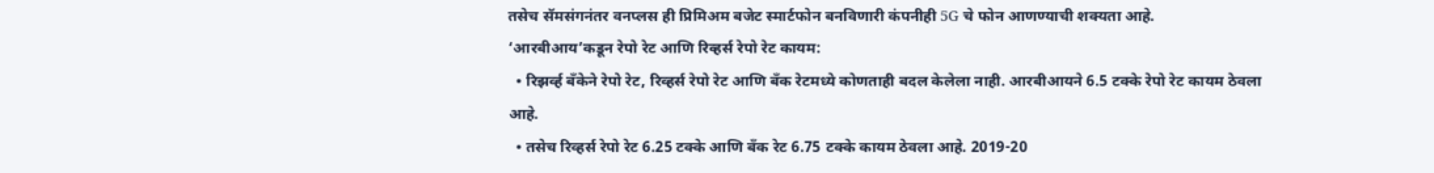तसेच सॅमसंगनंतर वनप्लस ही प्रिमिअम बजेट स्मार्टफोन बनविणारी कंपनीही 5G चे फोन आणण्याची शक्यता आहे.
‘आरबीआय’कडून रेपो रेट आणि रिव्हर्स रेपो रेट कायम:
  • रिझर्व्ह बँकेने रेपो रेट, रिव्हर्स रेपो रेट आणि बँक रेटमध्ये कोणताही बदल केलेला नाही. आरबीआयने 6.5 टक्के रेपो रेट कायम ठेवला आहे.
  • तसेच रिव्हर्स रेपो रेट 6.25 टक्के आणि बँक रेट 6.75 टक्के कायम ठेवला आहे. 2019-20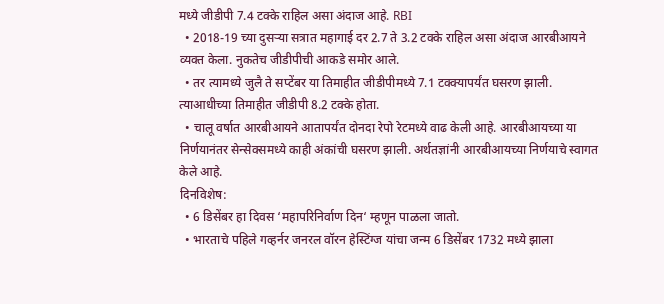मध्ये जीडीपी 7.4 टक्के राहिल असा अंदाज आहे. RBI
  • 2018-19 च्या दुसऱ्या सत्रात महागाई दर 2.7 ते 3.2 टक्के राहिल असा अंदाज आरबीआयने व्यक्त केला. नुकतेच जीडीपीची आकडे समोर आले.
  • तर त्यामध्ये जुलै ते सप्टेंबर या तिमाहीत जीडीपीमध्ये 7.1 टक्क्यापर्यंत घसरण झाली. त्याआधीच्या तिमाहीत जीडीपी 8.2 टक्के होता.
  • चालू वर्षात आरबीआयने आतापर्यंत दोनदा रेपो रेटमध्ये वाढ केली आहे. आरबीआयच्या या निर्णयानंतर सेन्सेक्समध्ये काही अंकांची घसरण झाली. अर्थतज्ञांनी आरबीआयच्या निर्णयाचे स्वागत केले आहे.
दिनविशेष:
  • 6 डिसेंबर हा दिवस ‘महापरिनिर्वाण दिन‘ म्हणून पाळला जातो.
  • भारताचे पहिले गव्हर्नर जनरल वॉरन हेस्टिंग्ज यांचा जन्म 6 डिसेंबर 1732 मध्ये झाला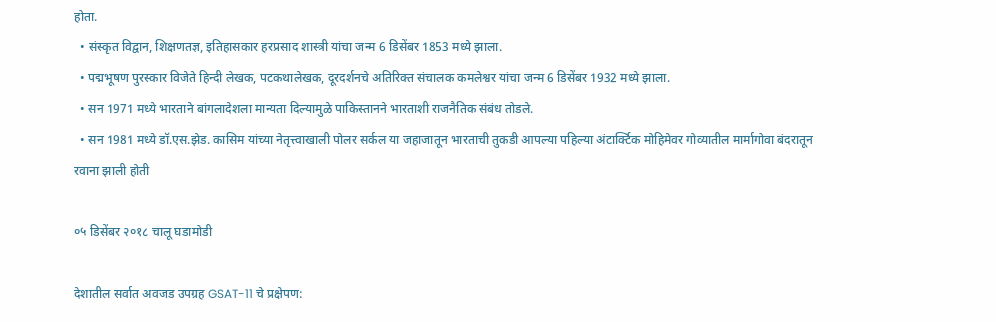होता.
  • संस्कृत विद्वान, शिक्षणतज्ञ, इतिहासकार हरप्रसाद शास्त्री यांचा जन्म 6 डिसेंबर 1853 मध्ये झाला.
  • पद्मभूषण पुरस्कार विजेते हिन्दी लेखक, पटकथालेखक, दूरदर्शनचे अतिरिक्त संचालक कमलेश्वर यांचा जन्म 6 डिसेंबर 1932 मध्ये झाला.
  • सन 1971 मध्ये भारताने बांगलादेशला मान्यता दिल्यामुळे पाकिस्तानने भारताशी राजनैतिक संबंध तोडले.
  • सन 1981 मध्ये डॉ.एस.झेड. कासिम यांच्या नेतृत्त्वाखाली पोलर सर्कल या जहाजातून भारताची तुकडी आपल्या पहिल्या अंटार्क्टिक मोहिमेवर गोव्यातील मार्मागोवा बंदरातून रवाना झाली होती

०५ डिसेंबर २०१८ चालू घडामोडी

देशातील सर्वात अवजड उपग्रह GSAT-11 चे प्रक्षेपण: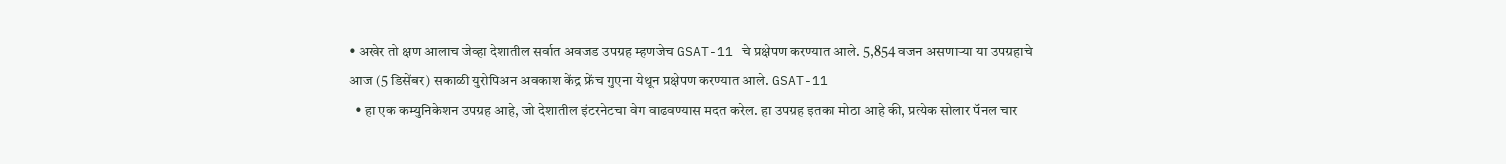• अखेर तो क्षण आलाच जेव्हा देशातील सर्वात अवजड उपग्रह म्हणजेच GSAT-11 चे प्रक्षेपण करण्यात आले. 5,854 वजन असणाऱ्या या उपग्रहाचे आज (5 डिसेंबर) सकाळी युरोपिअन अवकाश केंद्र फ्रेंच गुएना येथून प्रक्षेपण करण्यात आले. GSAT-11
  • हा एक कम्युनिकेशन उपग्रह आहे, जो देशातील इंटरनेटचा वेग वाढवण्यास मदत करेल. हा उपग्रह इतका मोठा आहे की, प्रत्येक सोलार पॅनल चार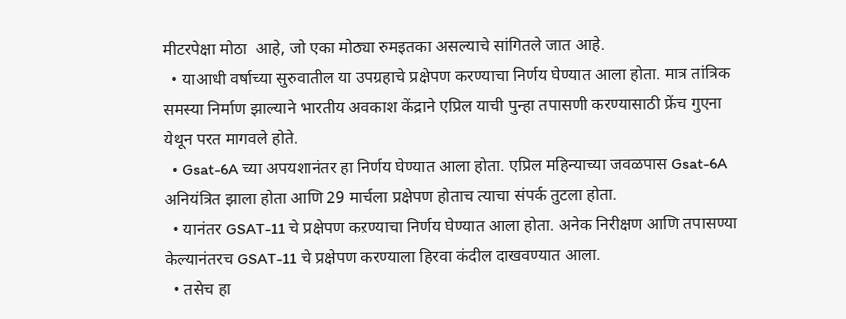मीटरपेक्षा मोठा  आहे, जो एका मोठ्या रुमइतका असल्याचे सांगितले जात आहे.
  • याआधी वर्षाच्या सुरुवातील या उपग्रहाचे प्रक्षेपण करण्याचा निर्णय घेण्यात आला होता. मात्र तांत्रिक समस्या निर्माण झाल्याने भारतीय अवकाश केंद्राने एप्रिल याची पुन्हा तपासणी करण्यासाठी फ्रेंच गुएना येथून परत मागवले होते.
  • Gsat-6A च्या अपयशानंतर हा निर्णय घेण्यात आला होता. एप्रिल महिन्याच्या जवळपास Gsat-6A अनियंत्रित झाला होता आणि 29 मार्चला प्रक्षेपण होताच त्याचा संपर्क तुटला होता.
  • यानंतर GSAT-11 चे प्रक्षेपण कऱण्याचा निर्णय घेण्यात आला होता. अनेक निरीक्षण आणि तपासण्या केल्यानंतरच GSAT-11 चे प्रक्षेपण करण्याला हिरवा कंदील दाखवण्यात आला.
  • तसेच हा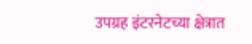उपग्रह इंटरनेटच्या क्षेत्रात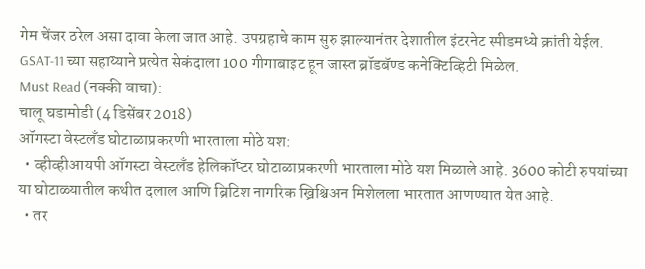गेम चेंजर ठरेल असा दावा केला जात आहे. उपग्रहाचे काम सुरु झाल्यानंतर देशातील इंटरनेट स्पीडमध्ये क्रांती येईल. GSAT-11 च्या सहाय्याने प्रत्येत सेकंदाला 100 गीगाबाइट हून जास्त ब्रॉडबॅण्ड कनेक्टिव्हिटी मिळेल.
Must Read (नक्की वाचा):
चालू घडामोडी (4 डिसेंबर 2018)
ऑगस्टा वेस्टलँड घोटाळाप्रकरणी भारताला मोठे यश:
  • व्हीव्हीआयपी ऑगस्टा वेस्टलँड हेलिकॉप्टर घोटाळाप्रकरणी भारताला मोठे यश मिळाले आहे. 3600 कोटी रुपयांच्या या घोटाळ्यातील कथीत दलाल आणि ब्रिटिश नागरिक ख्रिश्चिअन मिशेलला भारतात आणण्यात येत आहे.
  • तर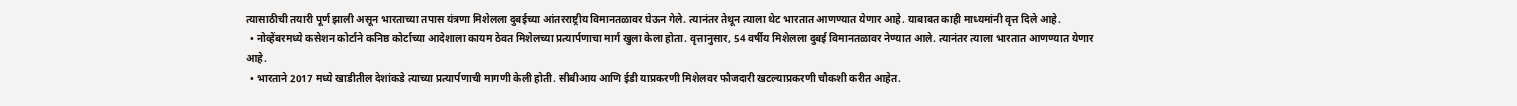त्यासाठीची तयारी पूर्ण झाली असून भारताच्या तपास यंत्रणा मिशेलला दुबईच्या आंतरराष्ट्रीय विमानतळावर घेऊन गेले. त्यानंतर तेथून त्याला थेट भारतात आणण्यात येणार आहे. याबाबत काही माध्यमांनी वृत्त दिले आहे.
  • नोव्हेंबरमध्ये कसेशन कोर्टाने कनिष्ठ कोर्टाच्या आदेशाला कायम ठेवत मिशेलच्या प्रत्यार्पणाचा मार्ग खुला केला होता. वृत्तानुसार, 54 वर्षीय मिशेलला दुबई विमानतळावर नेण्यात आले. त्यानंतर त्याला भारतात आणण्यात येणार आहे.
  • भारताने 2017 मध्ये खाडीतील देशांकडे त्याच्या प्रत्यार्पणाची मागणी केली होती. सीबीआय आणि ईडी याप्रकरणी मिशेलवर फौजदारी खटल्याप्रकरणी चौकशी करीत आहेत.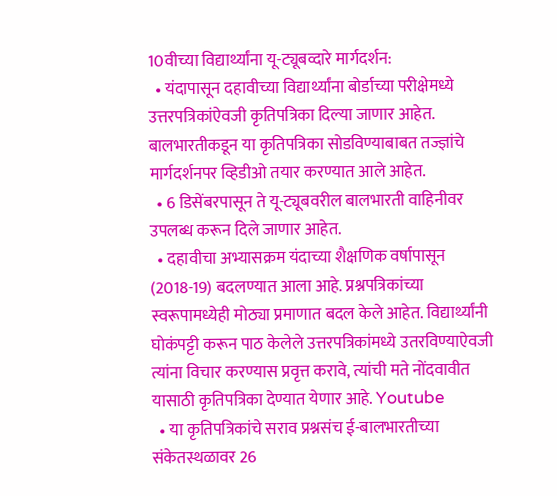10वीच्या विद्यार्थ्यांना यू-ट्यूबव्दारे मार्गदर्शन:
  • यंदापासून दहावीच्या विद्यार्थ्यांना बोर्डाच्या परीक्षेमध्ये उत्तरपत्रिकांऐवजी कृतिपत्रिका दिल्या जाणार आहेत. बालभारतीकडून या कृतिपत्रिका सोडविण्याबाबत तज्ज्ञांचे मार्गदर्शनपर व्हिडीओ तयार करण्यात आले आहेत.
  • 6 डिसेंबरपासून ते यू-ट्यूबवरील बालभारती वाहिनीवर उपलब्ध करून दिले जाणार आहेत.
  • दहावीचा अभ्यासक्रम यंदाच्या शैक्षणिक वर्षापासून (2018-19) बदलण्यात आला आहे. प्रश्नपत्रिकांच्या स्वरूपामध्येही मोठ्या प्रमाणात बदल केले आहेत. विद्यार्थ्यांनी घोकंपट्टी करून पाठ केलेले उत्तरपत्रिकांमध्ये उतरविण्याऐवजी त्यांना विचार करण्यास प्रवृत्त करावे, त्यांची मते नोंदवावीत यासाठी कृतिपत्रिका देण्यात येणार आहे. Youtube
  • या कृतिपत्रिकांचे सराव प्रश्नसंच ई-बालभारतीच्या संकेतस्थळावर 26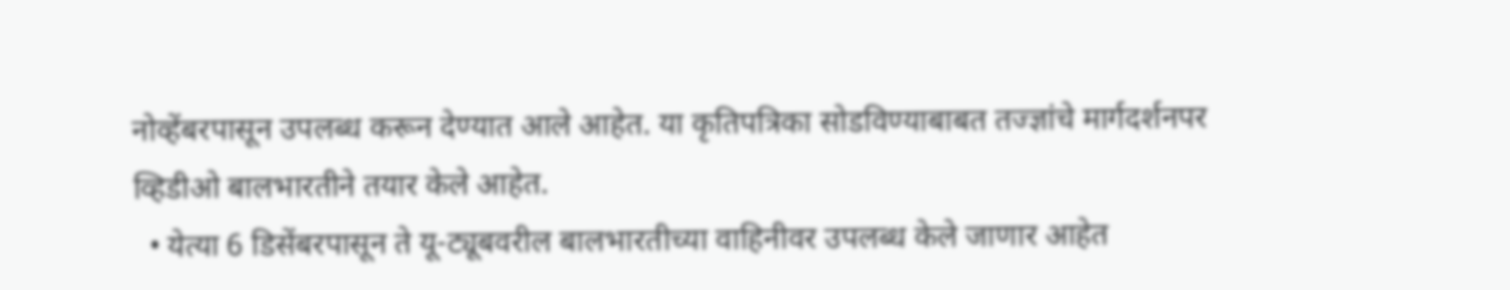नोव्हेंबरपासून उपलब्ध करून देण्यात आले आहेत. या कृतिपत्रिका सोडविण्याबाबत तज्ज्ञांचे मार्गदर्शनपर व्हिडीओ बालभारतीने तयार केले आहेत.
  • येत्या 6 डिसेंबरपासून ते यू-ट्यूबवरील बालभारतीच्या वाहिनीवर उपलब्ध केले जाणार आहेत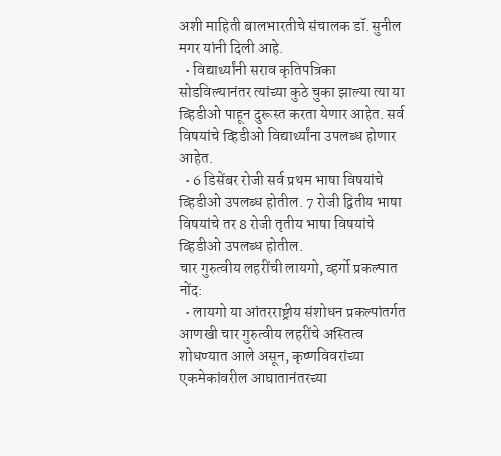अशी माहिती बालभारतीचे संचालक डॉ. सुनील मगर यांनी दिली आहे.
  • विद्यार्थ्यांनी सराव कृतिपत्रिका सोडविल्यानंतर त्यांच्या कुठे चुका झाल्या त्या या व्हिडीओ पाहून दुरूस्त करता येणार आहेत. सर्व विषयांचे व्हिडीओ विद्यार्थ्यांना उपलब्ध होणार आहेत.
  • 6 डिसेंबर रोजी सर्व प्रथम भाषा विषयांचे व्हिडीओ उपलब्ध होतील. 7 रोजी द्वितीय भाषा विषयांचे तर 8 रोजी तृतीय भाषा विषयांचे व्हिडीओ उपलब्ध होतील.
चार गुरुत्वीय लहरींची लायगो, व्हर्गो प्रकल्पात नोंद:
  • लायगो या आंतरराष्ट्रीय संशोधन प्रकल्पांतर्गत आणखी चार गुरुत्वीय लहरींचे अस्तित्व शोधण्यात आले असून, कृष्णविवरांच्या एकमेकांवरील आघातानंतरच्या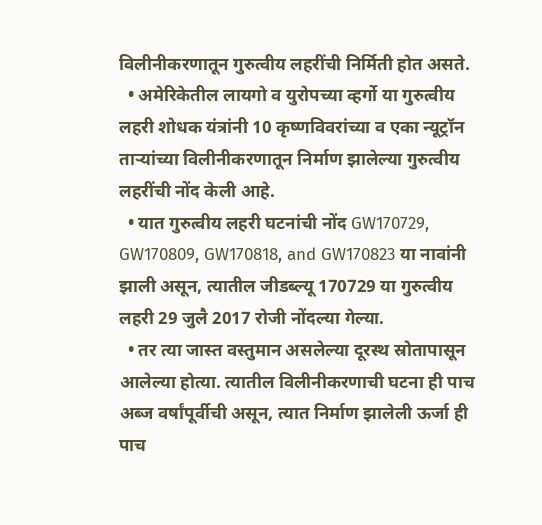विलीनीकरणातून गुरुत्वीय लहरींची निर्मिती होत असते.
  • अमेरिकेतील लायगो व युरोपच्या व्हर्गो या गुरुत्वीय लहरी शोधक यंत्रांनी 10 कृष्णविवरांच्या व एका न्यूट्रॉन ताऱ्यांच्या विलीनीकरणातून निर्माण झालेल्या गुरुत्वीय लहरींची नोंद केली आहे.
  • यात गुरुत्वीय लहरी घटनांची नोंद GW170729, GW170809, GW170818, and GW170823 या नावांनी झाली असून, त्यातील जीडब्ल्यू 170729 या गुरुत्वीय लहरी 29 जुलै 2017 रोजी नोंदल्या गेल्या.
  • तर त्या जास्त वस्तुमान असलेल्या दूरस्थ स्रोतापासून आलेल्या होत्या. त्यातील विलीनीकरणाची घटना ही पाच अब्ज वर्षांपूर्वीची असून, त्यात निर्माण झालेली ऊर्जा ही पाच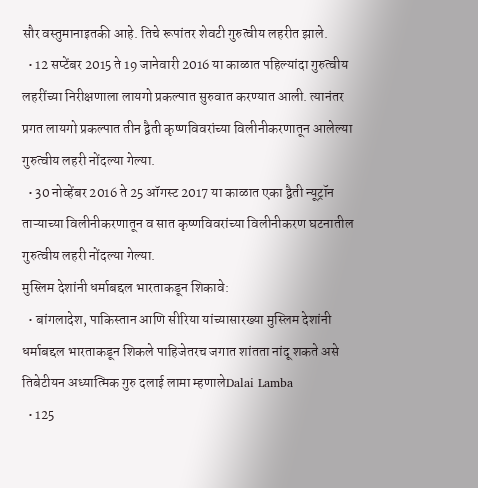सौर वस्तुमानाइतकी आहे. तिचे रूपांतर शेवटी गुरुत्वीय लहरीत झाले.
  • 12 सप्टेंबर 2015 ते 19 जानेवारी 2016 या काळात पहिल्यांदा गुरुत्वीय लहरींच्या निरीक्षणाला लायगो प्रकल्पात सुरुवात करण्यात आली. त्यानंतर प्रगत लायगो प्रकल्पात तीन द्वैती कृष्णविवरांच्या विलीनीकरणातून आलेल्या गुरुत्वीय लहरी नोंदल्या गेल्या.
  • 30 नोव्हेंबर 2016 ते 25 ऑगस्ट 2017 या काळात एका द्वैती न्यूट्रॉन ताऱ्याच्या विलीनीकरणातून व सात कृष्णविवरांच्या विलीनीकरण घटनातील गुरुत्वीय लहरी नोंदल्या गेल्या.
मुस्लिम देशांनी धर्माबद्दल भारताकडून शिकावे:
  • बांगलादेश, पाकिस्तान आणि सीरिया यांच्यासारख्या मुस्लिम देशांनी धर्माबद्दल भारताकडून शिकले पाहिजेतरच जगात शांतता नांदू शकते असे तिबेटीयन अध्यात्मिक गुरु दलाई लामा म्हणालेDalai Lamba
  • 125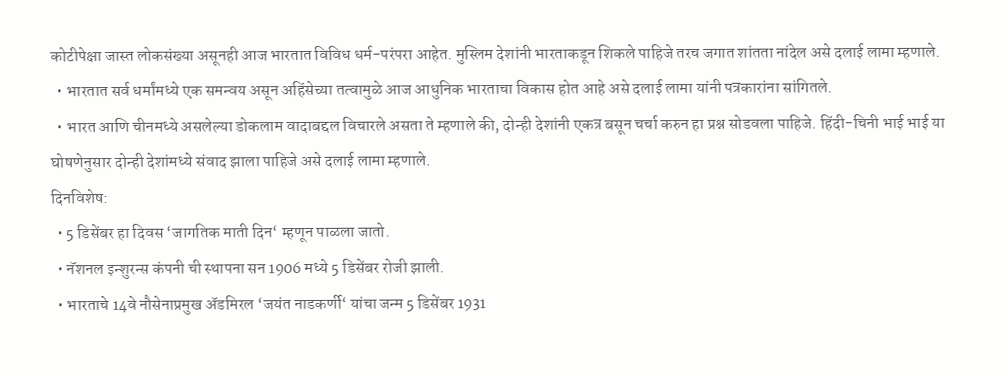कोटीपेक्षा जास्त लोकसंख्या असूनही आज भारतात विविध धर्म-परंपरा आहेत. मुस्लिम देशांनी भारताकडून शिकले पाहिजे तरच जगात शांतता नांदेल असे दलाई लामा म्हणाले.
  • भारतात सर्व धर्मांमध्ये एक समन्वय असून अहिंसेच्या तत्वामुळे आज आधुनिक भारताचा विकास होत आहे असे दलाई लामा यांनी पत्रकारांना सांगितले.
  • भारत आणि चीनमध्ये असलेल्या डोकलाम वादाबद्दल विचारले असता ते म्हणाले की, दोन्ही देशांनी एकत्र बसून चर्चा करुन हा प्रश्न सोडवला पाहिजे. हिंदी-चिनी भाई भाई या घोषणेनुसार दोन्ही देशांमध्ये संवाद झाला पाहिजे असे दलाई लामा म्हणाले.
दिनविशेष:
  • 5 डिसेंबर हा दिवस ‘जागतिक माती दिन‘ म्हणून पाळला जातो.
  • नॅशनल इन्शुरन्स कंपनी ची स्थापना सन 1906 मध्ये 5 डिसेंबर रोजी झाली.
  • भारताचे 14वे नौसेनाप्रमुख अ‍ॅडमिरल ‘जयंत नाडकर्णी‘ यांचा जन्म 5 डिसेंबर 1931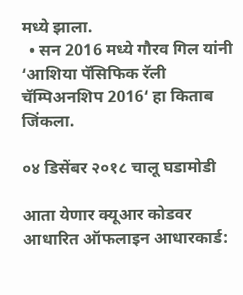मध्ये झाला.
  • सन 2016 मध्ये गौरव गिल यांनी ‘आशिया पॅसिफिक रॅली चॅम्पिअनशिप 2016‘ हा किताब जिंकला.

०४ डिसेंबर २०१८ चालू घडामोडी

आता येणार क्यूआर कोडवर आधारित ऑफलाइन आधारकार्ड: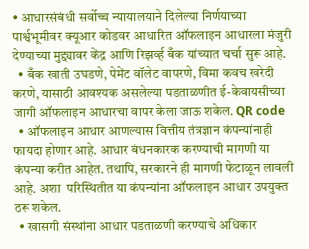• आधारसंबंधी सर्वोच्च न्यायालयाने दिलेल्या निर्णयाच्या पार्श्वभूमीवर क्यूआर कोडवर आधारित ऑफलाइन आधारला मंजुरी देण्याच्या मुद्द्यावर केंद्र आणि रिझर्व्ह बँक यांच्यात चर्चा सुरू आहे.
  • बँक खाती उघडणे, पेमेंट वॉलेट वापरणे, विमा कवच खरेदी करणे, यासाठी आवश्यक असलेल्या पडताळणीत ई-केवायसीच्या जागी ऑफलाइन आधारचा वापर केला जाऊ शकेल. QR code
  • ऑफलाइन आधार आणल्यास वित्तीय तंत्रज्ञान कंपन्यांनाही फायदा होणार आहे. आधार बंधनकारक करण्याची मागणी या कंपन्या करीत आहेत. तथापि, सरकारने ही मागणी फेटाळून लावली आहे. अशा  परिस्थितीत या कंपन्यांना ऑफलाइन आधार उपयुक्त ठरू शकेल.
  • खासगी संस्थांना आधार पडताळणी करण्याचे अधिकार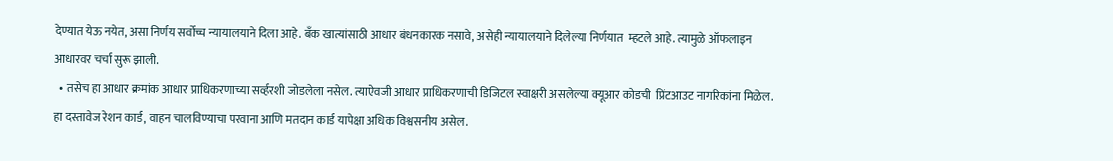देण्यात येऊ नयेत, असा निर्णय सर्वोच्च न्यायालयाने दिला आहे. बँक खात्यांसाठी आधार बंधनकारक नसावे, असेही न्यायालयाने दिलेल्या निर्णयात  म्हटले आहे. त्यामुळे ऑफलाइन आधारवर चर्चा सुरू झाली.
  • तसेच हा आधार क्रमांक आधार प्राधिकरणाच्या सर्व्हरशी जोडलेला नसेल. त्याऐवजी आधार प्राधिकरणाची डिजिटल स्वाक्षरी असलेल्या क्यूआर कोडची  प्रिंटआउट नागरिकांना मिळेल. हा दस्तावेज रेशन कार्ड, वाहन चालविण्याचा परवाना आणि मतदान कार्ड यापेक्षा अधिक विश्वसनीय असेल.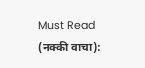Must Read (नक्की वाचा):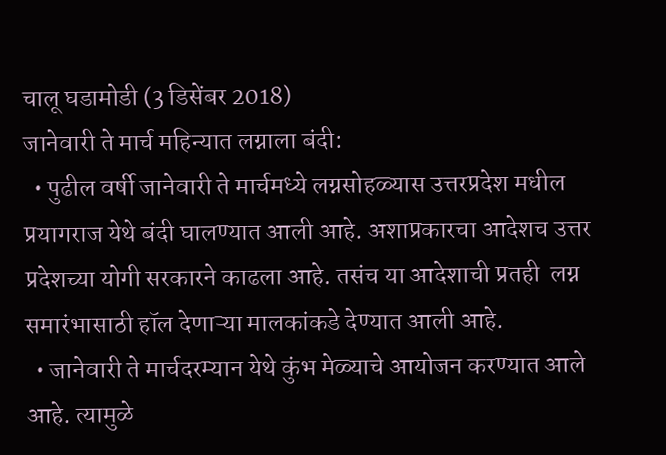चालू घडामोडी (3 डिसेंबर 2018)
जानेवारी ते मार्च महिन्यात लग्नाला बंदी:
  • पुढील वर्षी जानेवारी ते मार्चमध्ये लग्नसोहळ्यास उत्तरप्रदेश मधील प्रयागराज येथे बंदी घालण्यात आली आहे. अशाप्रकारचा आदेशच उत्तर प्रदेशच्या योगी सरकारने काढला आहे. तसंच या आदेशाची प्रतही  लग्न समारंभासाठी हॉल देणाऱ्या मालकांकडे देण्यात आली आहे.
  • जानेवारी ते मार्चदरम्यान येथे कुंभ मेळ्याचे आयोजन करण्यात आले आहे. त्यामुळे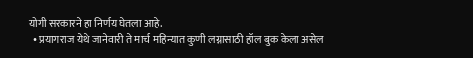योगी सरकारने हा निर्णय घेतला आहे.
  • प्रयागराज येथे जानेवारी ते मार्च महिन्यात कुणी लग्नासाठी हॉल बुक केला असेल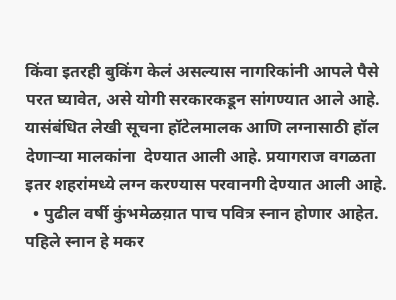किंवा इतरही बुकिंग केलं असल्यास नागरिकांनी आपले पैसे परत घ्यावेत, असे योगी सरकारकडून सांगण्यात आले आहे. यासंबंधित लेखी सूचना हॉटेलमालक आणि लग्नासाठी हॉल देणाऱ्या मालकांना  देण्यात आली आहे. प्रयागराज वगळता इतर शहरांमध्ये लग्न करण्यास परवानगी देण्यात आली आहे.
  • पुढील वर्षी कुंभमेळय़ात पाच पवित्र स्नान होणार आहेत. पहिले स्नान हे मकर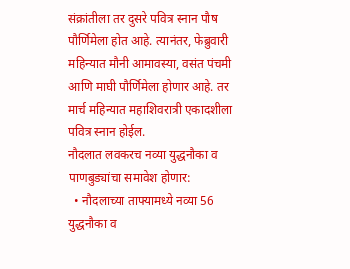संक्रांतीला तर दुसरे पवित्र स्नान पौष पौर्णिमेला होत आहे. त्यानंतर, फेब्रुवारी महिन्यात मौनी आमावस्या, वसंत पंचमी आणि माघी पौर्णिमेला होणार आहे. तर मार्च महिन्यात महाशिवरात्री एकादशीला पवित्र स्नान होईल.
नौदलात लवकरच नव्या युद्धनौका व पाणबुड्यांचा समावेश होणार:
  • नौदलाच्या ताफ्यामध्ये नव्या 56 युद्धनौका व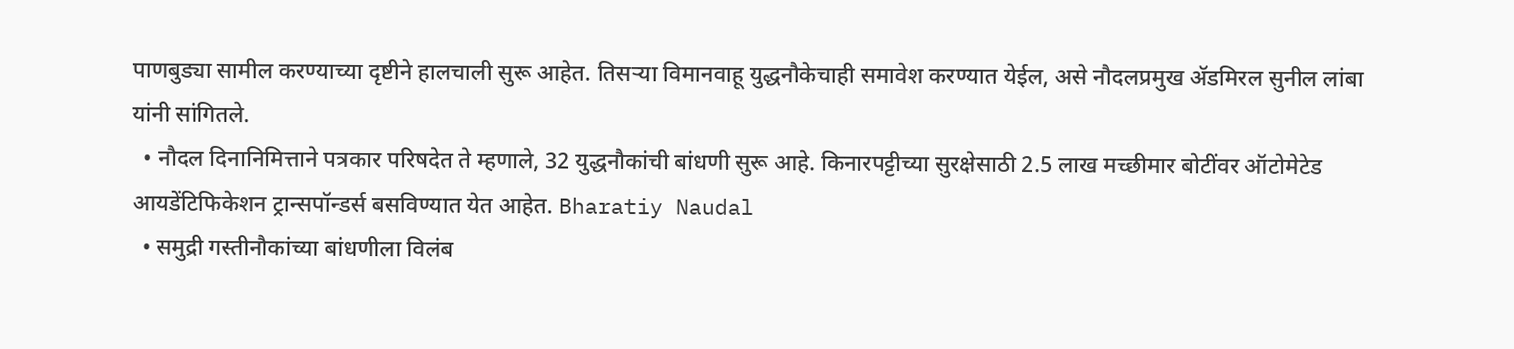पाणबुड्या सामील करण्याच्या दृष्टीने हालचाली सुरू आहेत. तिसऱ्या विमानवाहू युद्धनौकेचाही समावेश करण्यात येईल, असे नौदलप्रमुख अ‍ॅडमिरल सुनील लांबा यांनी सांगितले.
  • नौदल दिनानिमित्ताने पत्रकार परिषदेत ते म्हणाले, 32 युद्धनौकांची बांधणी सुरू आहे. किनारपट्टीच्या सुरक्षेसाठी 2.5 लाख मच्छीमार बोटींवर ऑटोमेटेड आयडेंटिफिकेशन ट्रान्सपॉन्डर्स बसविण्यात येत आहेत. Bharatiy Naudal
  • समुद्री गस्तीनौकांच्या बांधणीला विलंब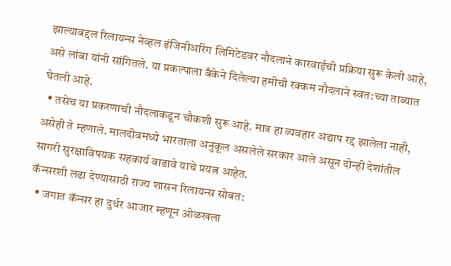झाल्याबद्दल रिलायन्स नेव्हल इंजिनीअरिंग लिमिटेडवर नौदलाने कारवाईची प्रक्रिया सुरू केली आहे, असे लांबा यांनी सांगितले. या प्रकल्पाला बँकेने दिलेल्या हमीची रक्कम नौदलाने स्वत:च्या ताब्यात घेतली आहे.
  • तसेच या प्रकरणाची नौदलाकडून चौकशी सुरू आहे. मात्र हा व्यवहार अद्याप रद्द झालेला नाही, असेही ते म्हणाले. मालदीवमध्ये भारताला अनुकूल असलेले सरकार आले असून दोन्ही देशांतील सागरी सुरक्षाविषयक सहकार्य वाढावे याचे प्रयत्न आहेत.
कॅन्सरशी लढा देण्यासाठी राज्य शासन रिलायन्स सोबत:
  • जगात कॅन्सर हा दुर्धर आजार म्हणून ओळखला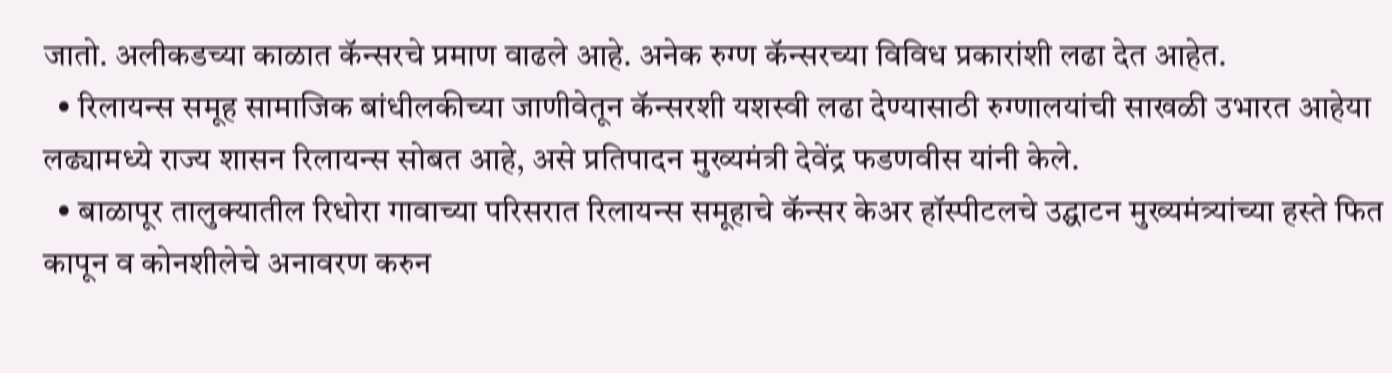जातो. अलीकडच्या काळात कॅन्सरचे प्रमाण वाढले आहे. अनेक रुग्ण कॅन्सरच्या विविध प्रकारांशी लढा देत आहेत.
  • रिलायन्स समूह सामाजिक बांधीलकीच्या जाणीवेतून कॅन्सरशी यशस्वी लढा देण्यासाठी रुग्णालयांची साखळी उभारत आहेया लढ्यामध्ये राज्य शासन रिलायन्स सोबत आहे, असे प्रतिपादन मुख्यमंत्री देवेंद्र फडणवीस यांनी केले.
  • बाळापूर तालुक्यातील रिधोरा गावाच्या परिसरात रिलायन्स समूहाचे कॅन्सर केअर हॉस्पीटलचे उद्घाटन मुख्यमंत्र्यांच्या हस्ते फित कापून व कोनशीलेचे अनावरण करुन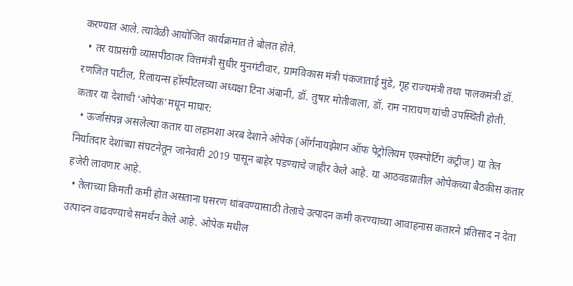करण्यात आले. त्यावेळी आयोजित कार्यक्रमात ते बोलत होते.
  • तर याप्रसंगी व्यासपीठावर वित्तमंत्री सुधीर मुनगंटीवार, ग्रामविकास मंत्री पंकजाताई मुंडे, गृह राज्यमंत्री तथा पालकमंत्री डॉ. रणजित पाटील, रिलायन्स हॉस्पीटलच्या अध्यक्षा टिना अंबानी, डॉ. तुषार मोतीवाला, डॉ. राम नारायण यांची उपस्थिती होती.
कतार या देशाची ‘ओपेक’मधून माघार:
  • ऊर्जासंपन्न असलेल्या कतार या लहानशा अरब देशाने ओपेक (ऑर्गनायझेशन ऑफ पेट्रोलियम एक्स्पोर्टिग कंट्रीज) या तेल निर्यातदार देशांच्या संघटनेतून जानेवारी 2019 पासून बाहेर पडण्याचे जाहीर केले आहे. या आठवडय़ातील ओपेकच्या बैठकीस कतार हजेरी लावणार आहे.
  • तेलाच्या किमती कमी होत असताना घसरण थांबवण्यासाठी तेलाचे उत्पादन कमी करण्याच्या आवाहनास कतारने प्रतिसाद न देता उत्पादन वाढवण्याचे समर्थन केले आहे. ओपेक मधील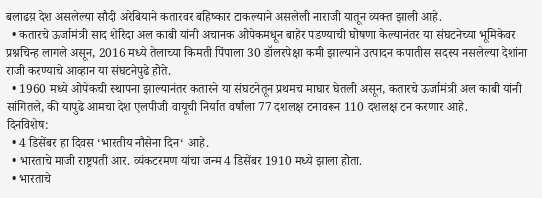बलाढय़ देश असलेल्या सौदी अरेबियाने कतारवर बहिष्कार टाकल्याने असलेली नाराजी यातून व्यक्त झाली आहे.
  • कतारचे ऊर्जामंत्री साद शेरिदा अल काबी यांनी अचानक ओपेकमधून बाहेर पडण्याची घोषणा केल्यानंतर या संघटनेच्या भूमिकेवर प्रश्नचिन्ह लागले असून, 2016 मध्ये तेलाच्या किमती पिंपाला 30 डॉलरपेक्षा कमी झाल्याने उत्पादन कपातीस सदस्य नसलेल्या देशांना राजी करण्याचे आव्हान या संघटनेपुढे होते.
  • 1960 मध्ये ओपेकची स्थापना झाल्यानंतर कतारने या संघटनेतून प्रथमच माघार घेतली असून, कतारचे ऊर्जामंत्री अल काबी यांनी सांगितले, की यापुढे आमचा देश एलपीजी वायूची निर्यात वर्षांला 77 दशलक्ष टनावरून 110 दशलक्ष टन करणार आहे.
दिनविशेष:
  • 4 डिसेंबर हा दिवस ‘भारतीय नौसेना दिन‘ आहे.
  • भारताचे माजी राष्ट्रपती आर. व्यंकटरमण यांचा जन्म 4 डिसेंबर 1910 मध्ये झाला होता.
  • भारताचे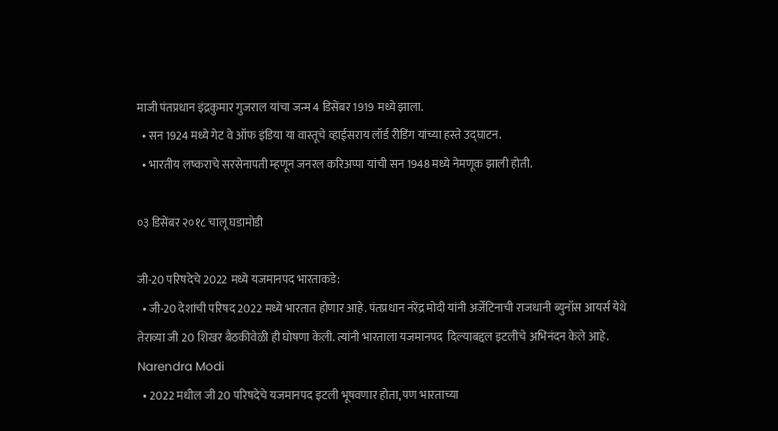माजी पंतप्रधान इंद्रकुमार गुजराल यांचा जन्म 4 डिसेंबर 1919 मध्ये झाला.
  • सन 1924 मध्ये गेट वे ऑफ इंडिया या वास्तूचे व्हाईसराय लॉर्ड रीडिंग यांच्या हस्ते उद्घाटन.
  • भारतीय लष्कराचे सरसेनापती म्हणून जनरल करिअप्पा यांची सन 1948 मध्ये नेमणूक झाली होती.

०३ डिसेंबर २०१८ चालू घडामोडी

जी-20 परिषदेचे 2022 मध्ये यजमानपद भारताकडे:
  • जी-20 देशांची परिषद 2022 मध्ये भारतात होणार आहे. पंतप्रधान नरेंद्र मोदी यांनी अर्जेटिनाची राजधानी ब्युनॉस आयर्स येथे तेराव्या जी 20 शिखर बैठकीवेळी ही घोषणा केली. त्यांनी भारताला यजमानपद  दिल्याबद्दल इटलीचे अभिनंदन केले आहे. Narendra Modi
  • 2022 मधील जी 20 परिषदेचे यजमानपद इटली भूषवणार होता, पण भारताच्या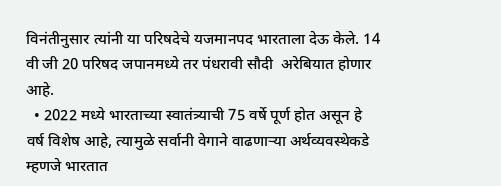विनंतीनुसार त्यांनी या परिषदेचे यजमानपद भारताला देऊ केले. 14 वी जी 20 परिषद जपानमध्ये तर पंधरावी सौदी  अरेबियात होणार आहे.
  • 2022 मध्ये भारताच्या स्वातंत्र्याची 75 वर्षे पूर्ण होत असून हे वर्ष विशेष आहे, त्यामुळे सर्वानी वेगाने वाढणाऱ्या अर्थव्यवस्थेकडे म्हणजे भारतात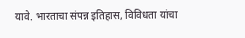यावे. भारताचा संपन्न इतिहास, विविधता यांचा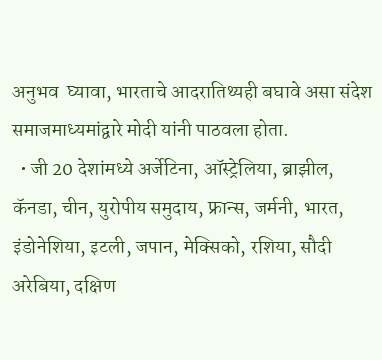अनुभव  घ्यावा, भारताचे आदरातिथ्यही बघावे असा संदेश समाजमाध्यमांद्वारे मोदी यांनी पाठवला होता.
  • जी 20 देशांमध्ये अर्जेटिना, ऑस्ट्रेलिया, ब्राझील, कॅनडा, चीन, युरोपीय समुदाय, फ्रान्स, जर्मनी, भारत, इंडोनेशिया, इटली, जपान, मेक्सिको, रशिया, सौदी अरेबिया, दक्षिण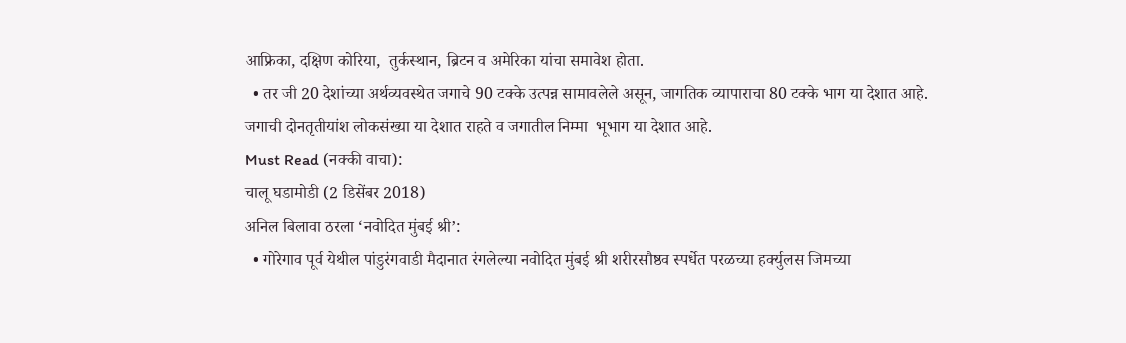आफ्रिका, दक्षिण कोरिया,  तुर्कस्थान, ब्रिटन व अमेरिका यांचा समावेश होता.
  • तर जी 20 देशांच्या अर्थव्यवस्थेत जगाचे 90 टक्के उत्पन्न सामावलेले असून, जागतिक व्यापाराचा 80 टक्के भाग या देशात आहे. जगाची दोनतृतीयांश लोकसंख्या या देशात राहते व जगातील निम्मा  भूभाग या देशात आहे.
Must Read (नक्की वाचा):
चालू घडामोडी (2 डिसेंबर 2018)
अनिल बिलावा ठरला ‘नवोदित मुंबई श्री’:
  • गोरेगाव पूर्व येथील पांडुरंगवाडी मैदानात रंगलेल्या नवोदित मुंबई श्री शरीरसौष्ठव स्पर्धेत परळच्या हर्क्युलस जिमच्या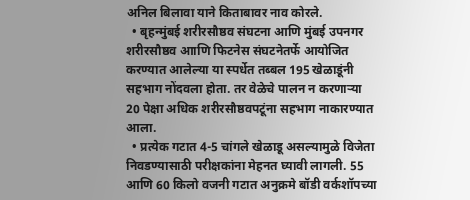अनिल बिलावा याने किताबावर नाव कोरले.
  • बृहन्मुंबई शरीरसौष्ठव संघटना आणि मुंबई उपनगर शरीरसौष्ठव आाणि फिटनेस संघटनेतर्फे आयोजित करण्यात आलेल्या या स्पर्धेत तब्बल 195 खेळाडूंनी सहभाग नोंदवला होता. तर वेळेचे पालन न करणाऱ्या 20 पेक्षा अधिक शरीरसौष्ठवपटूंना सहभाग नाकारण्यात आला.
  • प्रत्येक गटात 4-5 चांगले खेळाडू असल्यामुळे विजेता निवडण्यासाठी परीक्षकांना मेहनत घ्यावी लागली. 55 आणि 60 किलो वजनी गटात अनुक्रमे बॉडी वर्कशॉपच्या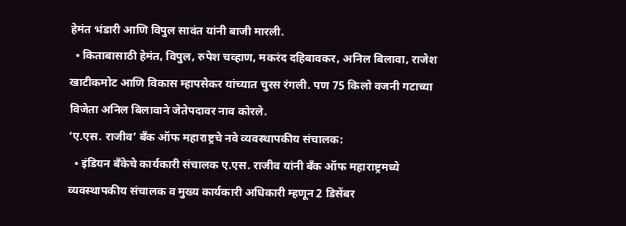हेमंत भंडारी आणि विपुल सावंत यांनी बाजी मारली.
  • किताबासाठी हेमंत, विपुल, रुपेश चव्हाण, मकरंद दहिबावकर, अनिल बिलावा, राजेश खाटीकमोट आणि विकास म्हापसेकर यांच्यात चुरस रंगली. पण 75 किलो वजनी गटाच्या विजेता अनिल बिलावाने जेतेपदावर नाव कोरले.
‘ए.एस. राजीव’ बँक ऑफ महाराष्ट्रचे नवे व्यवस्थापकीय संचालक:
  • इंडियन बँकेचे कार्यकारी संचालक ए.एस. राजीव यांनी बँक ऑफ महाराष्ट्रमध्ये व्यवस्थापकीय संचालक व मुख्य कार्यकारी अधिकारी म्हणून 2 डिसेंबर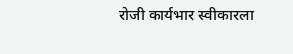रोजी कार्यभार स्वीकारला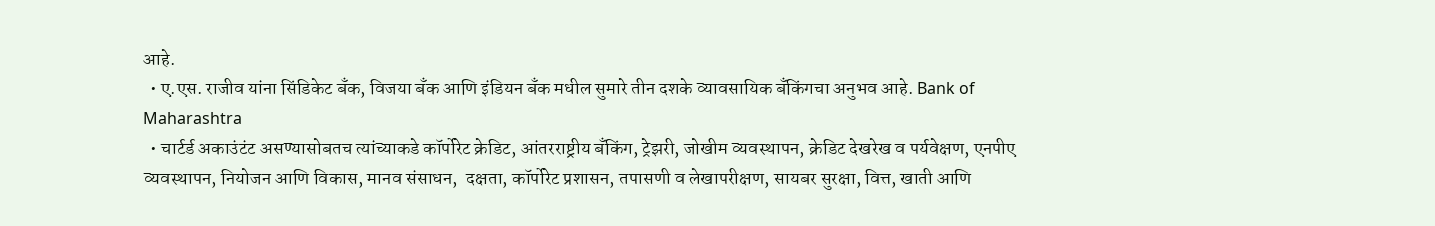आहे.
  • ए.एस. राजीव यांना सिंडिकेट बँक, विजया बँक आणि इंडियन बँक मधील सुमारे तीन दशके व्यावसायिक बँकिंगचा अनुभव आहे. Bank of Maharashtra
  • चार्टर्ड अकाउंटंट असण्यासोबतच त्यांच्याकडे कॉर्पोरेट क्रेडिट, आंतरराष्ट्रीय बँकिंग, ट्रेझरी, जोखीम व्यवस्थापन, क्रेडिट देखरेख व पर्यवेक्षण, एनपीए व्यवस्थापन, नियोजन आणि विकास, मानव संसाधन,  दक्षता, कॉर्पोरेट प्रशासन, तपासणी व लेखापरीक्षण, सायबर सुरक्षा, वित्त, खाती आणि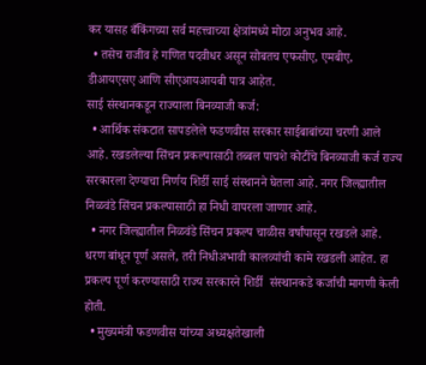कर यासह बँकिंगच्या सर्व महत्त्वाच्या क्षेत्रांमध्ये मोठा अनुभव आहे.
  • तसेच राजीव हे गणित पदवीधर असून सोबतच एफसीए, एमबीए, डीआयएसए आणि सीएआयआयबी पात्र आहेत.
साई संस्थानकडून राज्याला बिनव्याजी कर्ज:
  • आर्थिक संकटात सापडलेले फडणवीस सरकार साईबाबांच्या चरणी आले आहे. रखडलेल्या सिंचन प्रकल्पासाठी तब्बल पाचशे कोटींचे बिनव्याजी कर्ज राज्य सरकारला देण्याचा निर्णय शिर्डी साई संस्थानने घेतला आहे. नगर जिल्ह्यातील निळवंडे सिंचन प्रकल्पासाठी हा निधी वापरला जाणार आहे.
  • नगर जिल्ह्यातील निळवंडे सिंचन प्रकल्प चाळीस वर्षांपासून रखडले आहे. धरण बांधून पूर्ण असले, तरी निधीअभावी कालव्यांची कामे रखडली आहेत. हा प्रकल्प पूर्ण करण्यासाठी राज्य सरकारने शिर्डी  संस्थानकडे कर्जाची मागणी केली होती.
  • मुख्यमंत्री फडणवीस यांच्या अध्यक्षतेखाली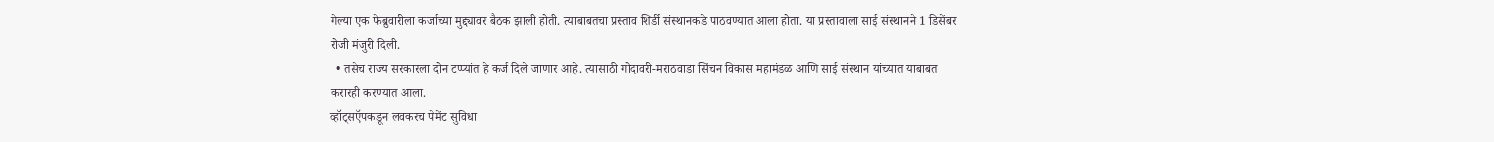गेल्या एक फेब्रुवारीला कर्जाच्या मुद्द्यावर बैठक झाली होती. त्याबाबतचा प्रस्ताव शिर्डी संस्थानकडे पाठवण्यात आला होता. या प्रस्तावाला साई संस्थानने 1 डिसेंबर  रोजी मंजुरी दिली.
  • तसेच राज्य सरकारला दोन टप्प्यांत हे कर्ज दिले जाणार आहे. त्यासाठी गोदावरी-मराठवाडा सिंचन विकास महामंडळ आणि साई संस्थान यांच्यात याबाबत करारही करण्यात आला.
व्हॉट्‌सऍपकडून लवकरच पेमेंट सुविधा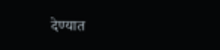देण्यात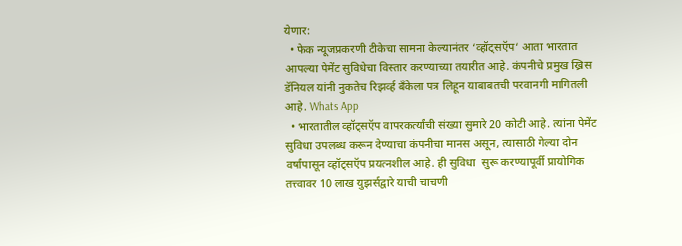येणार:
  • फेक न्यूजप्रकरणी टीकेचा सामना केल्यानंतर ‘व्हॉट्‌सऍप‘ आता भारतात आपल्या पेमेंट सुविधेचा विस्तार करण्याच्या तयारीत आहे. कंपनीचे प्रमुख ख्रिस डॅनियल यांनी नुकतेच रिझर्व्ह बॅंकेला पत्र लिहून याबाबतची परवानगी मागितली आहे. Whats App
  • भारतातील व्हॉट्‌सऍप वापरकर्त्यांची संख्या सुमारे 20 कोटी आहे. त्यांना पेमेंट सुविधा उपलब्ध करून देण्याचा कंपनीचा मानस असून, त्यासाठी गेल्या दोन वर्षांपासून व्हॉट्‌सऍप प्रयत्नशील आहे. ही सुविधा  सुरू करण्यापूर्वी प्रायोगिक तत्त्वावर 10 लाख युझर्सद्वारे याची चाचणी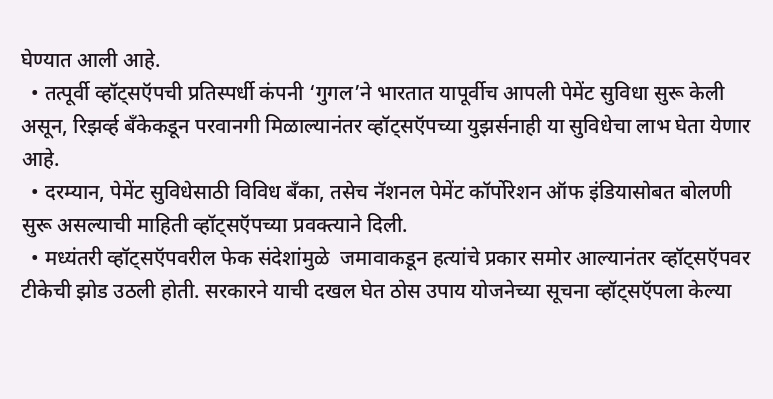घेण्यात आली आहे.
  • तत्पूर्वी व्हॉट्‌सऍपची प्रतिस्पर्धी कंपनी ‘गुगल’ने भारतात यापूर्वीच आपली पेमेंट सुविधा सुरू केली असून, रिझर्व्ह बॅंकेकडून परवानगी मिळाल्यानंतर व्हॉट्‌सऍपच्या युझर्सनाही या सुविधेचा लाभ घेता येणार  आहे.
  • दरम्यान, पेमेंट सुविधेसाठी विविध बॅंका, तसेच नॅशनल पेमेंट कॉर्पोरेशन ऑफ इंडियासोबत बोलणी सुरू असल्याची माहिती व्हॉट्‌सऍपच्या प्रवक्‍त्याने दिली.
  • मध्यंतरी व्हॉट्‌सऍपवरील फेक संदेशांमुळे  जमावाकडून हत्यांचे प्रकार समोर आल्यानंतर व्हॉट्‌सऍपवर टीकेची झोड उठली होती. सरकारने याची दखल घेत ठोस उपाय योजनेच्या सूचना व्हॉट्‌सऍपला केल्या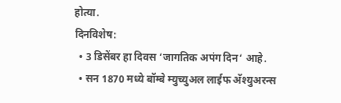होत्या.
दिनविशेष:
  • 3 डिसेंबर हा दिवस ‘जागतिक अपंग दिन‘ आहे.
  • सन 1870 मध्ये बॉम्बे म्युच्युअल लाईफ अ‍ॅश्युअरन्स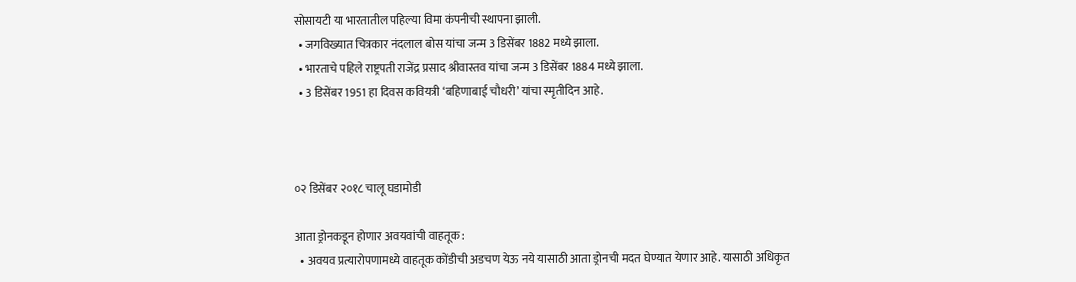सोसायटी या भारतातील पहिल्या विमा कंपनीची स्थापना झाली.
  • जगविख्यात चित्रकार नंदलाल बोस यांचा जन्म 3 डिसेंबर 1882 मध्ये झाला.
  • भारताचे पहिले राष्ट्रपती राजेंद्र प्रसाद श्रीवास्तव यांचा जन्म 3 डिसेंबर 1884 मध्ये झाला.
  • 3 डिसेंबर 1951 हा दिवस कवियत्री ‘बहिणाबाई चौधरी’ यांचा स्मृतीदिन आहे.



०२ डिसेंबर २०१८ चालू घडामोडी

आता ड्रोनकडून होणार अवयवांची वाहतूक :
  • अवयव प्रत्यारोपणामध्ये वाहतूक कोंडीची अडचण येऊ नये यासाठी आता ड्रोनची मदत घेण्यात येणार आहे. यासाठी अधिकृत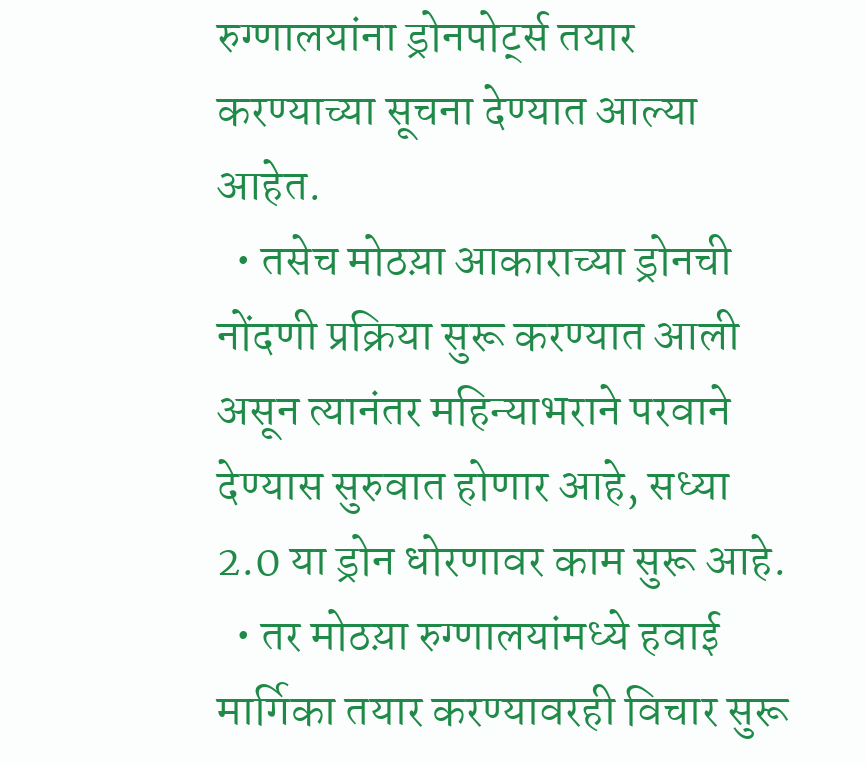रुग्णालयांना ड्रोनपोर्ट्स तयार करण्याच्या सूचना देण्यात आल्या आहेत.
  • तसेच मोठय़ा आकाराच्या ड्रोनची नोंदणी प्रक्रिया सुरू करण्यात आली असून त्यानंतर महिन्याभराने परवाने देण्यास सुरुवात होणार आहे, सध्या 2.0 या ड्रोन धोरणावर काम सुरू आहे.
  • तर मोठय़ा रुग्णालयांमध्ये हवाई मार्गिका तयार करण्यावरही विचार सुरू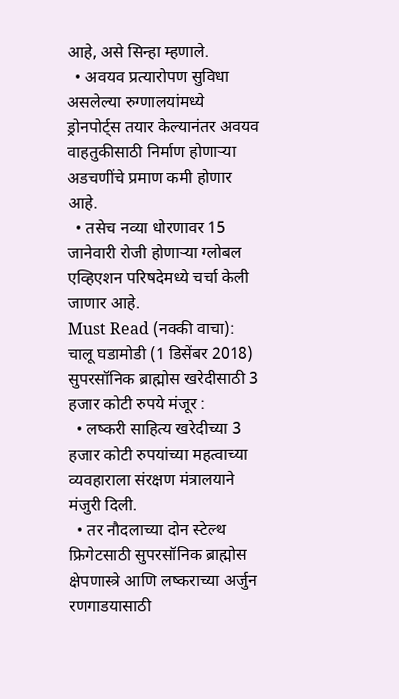आहे, असे सिन्हा म्हणाले.
  • अवयव प्रत्यारोपण सुविधा असलेल्या रुग्णालयांमध्ये ड्रोनपोर्ट्स तयार केल्यानंतर अवयव वाहतुकीसाठी निर्माण होणाऱ्या अडचणींचे प्रमाण कमी होणार आहे.
  • तसेच नव्या धोरणावर 15 जानेवारी रोजी होणाऱ्या ग्लोबल एव्हिएशन परिषदेमध्ये चर्चा केली जाणार आहे.
Must Read (नक्की वाचा):
चालू घडामोडी (1 डिसेंबर 2018)
सुपरसॉनिक ब्राह्मोस खरेदीसाठी 3 हजार कोटी रुपये मंजूर :
  • लष्करी साहित्य खरेदीच्या 3 हजार कोटी रुपयांच्या महत्वाच्या व्यवहाराला संरक्षण मंत्रालयाने मंजुरी दिली.
  • तर नौदलाच्या दोन स्टेल्थ फ्रिगेटसाठी सुपरसॉनिक ब्राह्मोस क्षेपणास्त्रे आणि लष्कराच्या अर्जुन रणगाडयासाठी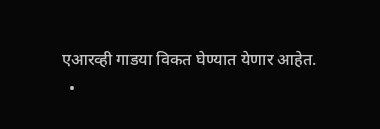एआरव्ही गाडया विकत घेण्यात येणार आहेत.
  •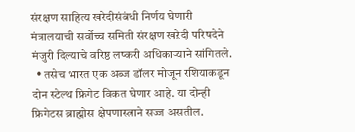संरक्षण साहित्य खरेदीसंबंधी निर्णय घेणारी मंत्रालयाची सर्वोच्च समिती संरक्षण खऱेदी परिषदेने मंजुरी दिल्याचे वरिष्ठ लष्करी अधिकाऱ्याने सांगितले.
  • तसेच भारत एक अब्ज डॉलर मोजून रशियाकडून दोन स्टेल्थ फ्रिगेट विकत घेणार आहे. या दोन्ही फ्रिगेटस ब्राह्मोस क्षेपणास्त्राने सज्ज असतील.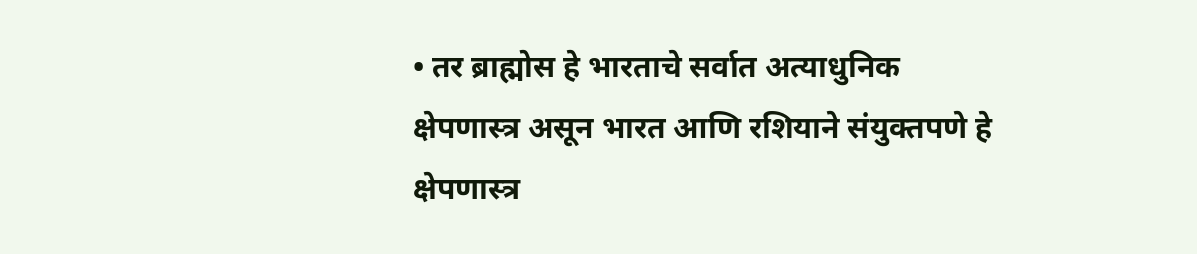• तर ब्राह्मोस हे भारताचे सर्वात अत्याधुनिक क्षेपणास्त्र असून भारत आणि रशियाने संयुक्तपणे हे क्षेपणास्त्र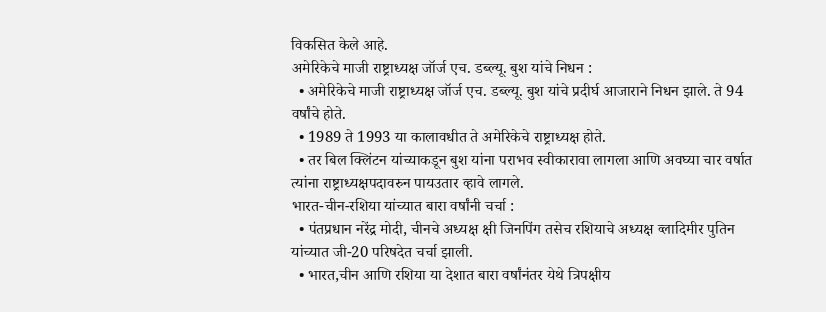विकसित केले आहे.
अमेरिकेचे माजी राष्ट्राध्यक्ष जॉर्ज एच. डब्ल्यू. बुश यांचे निधन :
  • अमेरिकेचे माजी राष्ट्राध्यक्ष जॉर्ज एच. डब्ल्यू. बुश यांचे प्रदीर्घ आजाराने निधन झाले. ते 94 वर्षांचे होते.
  • 1989 ते 1993 या कालावधीत ते अमेरिकेचे राष्ट्राध्यक्ष होते.
  • तर बिल क्लिंटन यांच्याकडून बुश यांना पराभव स्वीकारावा लागला आणि अवघ्या चार वर्षात त्यांना राष्ट्राध्यक्षपदावरुन पायउतार व्हावे लागले.
भारत-चीन-रशिया यांच्यात बारा वर्षांनी चर्चा :
  • पंतप्रधान नरेंद्र मोदी, चीनचे अध्यक्ष क्षी जिनपिंग तसेच रशियाचे अध्यक्ष व्लादिमीर पुतिन यांच्यात जी-20 परिषदेत चर्चा झाली.
  • भारत,चीन आणि रशिया या देशात बारा वर्षांनंतर येथे त्रिपक्षीय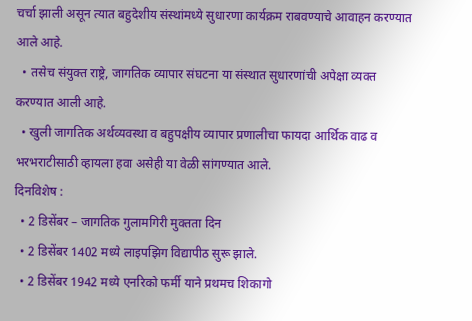चर्चा झाली असून त्यात बहुदेशीय संस्थांमध्ये सुधारणा कार्यक्रम राबवण्याचे आवाहन करण्यात आले आहे.
  • तसेच संयुक्त राष्ट्रे, जागतिक व्यापार संघटना या संस्थात सुधारणांची अपेक्षा व्यक्त करण्यात आली आहे.
  • खुली जागतिक अर्थव्यवस्था व बहुपक्षीय व्यापार प्रणालीचा फायदा आर्थिक वाढ व भरभराटीसाठी व्हायला हवा असेही या वेळी सांगण्यात आले.
दिनविशेष :
  • 2 डिसेंबर – जागतिक गुलामगिरी मुक्तता दिन
  • 2 डिसेंबर 1402 मध्ये लाइपझिग विद्यापीठ सुरू झाले.
  • 2 डिसेंबर 1942 मध्ये एनरिको फर्मी याने प्रथमच शिकागो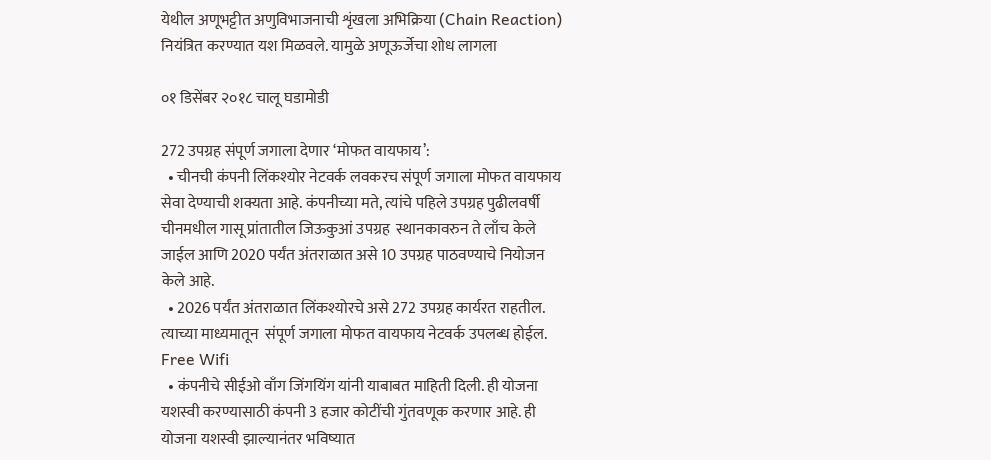येथील अणूभट्टीत अणुविभाजनाची शृंखला अभिक्रिया (Chain Reaction) नियंत्रित करण्यात यश मिळवले. यामुळे अणूऊर्जेचा शोध लागला

०१ डिसेंबर २०१८ चालू घडामोडी

272 उपग्रह संपूर्ण जगाला देणार ‘मोफत वायफाय’:
  • चीनची कंपनी लिंकश्योर नेटवर्क लवकरच संपूर्ण जगाला मोफत वायफाय सेवा देण्याची शक्यता आहे. कंपनीच्या मते, त्यांचे पहिले उपग्रह पुढीलवर्षी चीनमधील गासू प्रांतातील जिऊकुआं उपग्रह  स्थानकावरुन ते लाँच केले जाईल आणि 2020 पर्यंत अंतराळात असे 10 उपग्रह पाठवण्याचे नियोजन केले आहे.
  • 2026 पर्यंत अंतराळात लिंकश्योरचे असे 272 उपग्रह कार्यरत राहतील. त्याच्या माध्यमातून  संपूर्ण जगाला मोफत वायफाय नेटवर्क उपलब्ध होईल. Free Wifi
  • कंपनीचे सीईओ वाँग जिंगयिंग यांनी याबाबत माहिती दिली. ही योजना यशस्वी करण्यासाठी कंपनी 3 हजार कोटींची गुंतवणूक करणार आहे. ही योजना यशस्वी झाल्यानंतर भविष्यात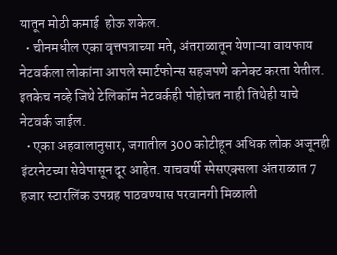यातून मोठी कमाई  होऊ शकेल.
  • चीनमधील एका वृत्तपत्राच्या मते, अंतराळातून येणाऱ्या वायफाय नेटवर्कला लोकांना आपले स्मार्टफोन्स सहजपणे कनेक्ट करता येतील. इतकेच नव्हे जिथे टेलिकॉम नेटवर्कही पोहोचत नाही तिथेही याचे  नेटवर्क जाईल.
  • एका अहवालानुसार, जगातील 300 कोटीहून अधिक लोक अजूनही इंटरनेटच्या सेवेपासून दूर आहेत. याचवर्षी स्पेसएक्सला अंतराळात 7 हजार स्टारलिंक उपग्रह पाठवण्यास परवानगी मिळाली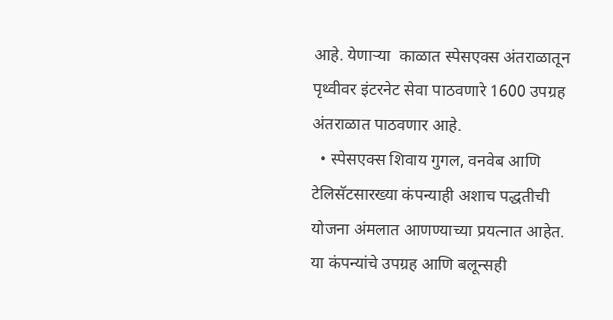आहे. येणाऱ्या  काळात स्पेसएक्स अंतराळातून पृथ्वीवर इंटरनेट सेवा पाठवणारे 1600 उपग्रह अंतराळात पाठवणार आहे.
  • स्पेसएक्स शिवाय गुगल, वनवेब आणि टेलिसॅटसारख्या कंपन्याही अशाच पद्धतीची योजना अंमलात आणण्याच्या प्रयत्नात आहेत. या कंपन्यांचे उपग्रह आणि बलून्सही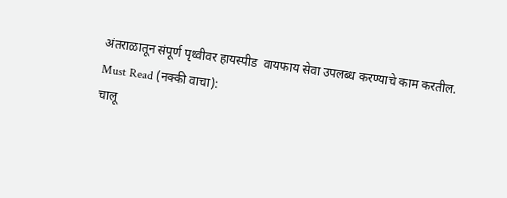अंतराळातून संपूर्ण पृथ्वीवर हायस्पीड  वायफाय सेवा उपलब्ध करण्याचे काम करतील.
Must Read (नक्की वाचा):
चालू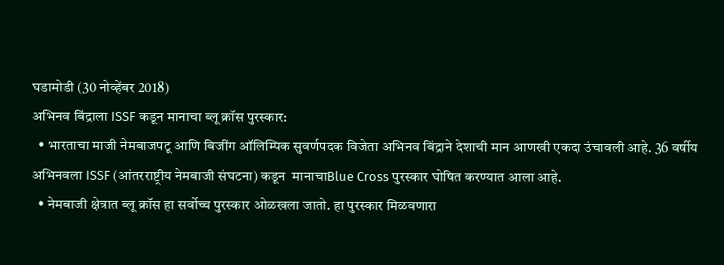घडामोडी (30 नोव्हेंबर 2018)
अभिनव बिंद्राला ISSF कडून मानाचा ब्लू क्रॉस पुरस्कार:
  • भारताचा माजी नेमबाजपटू आणि बिजींग ऑलिम्पिक सुवर्णपदक विजेता अभिनव बिंद्राने देशाची मान आणखी एकदा उंचावली आहे. 36 वर्षीय अभिनवला ISSF (आंतरराष्ट्रीय नेमबाजी संघटना) कडून  मानाचाBlue Cross पुरस्कार घोषित करण्यात आला आहे.
  • नेमबाजी क्षेत्रात ब्लू क्रॉस हा सर्वोच्च पुरस्कार ओळखला जातो. हा पुरस्कार मिळवणारा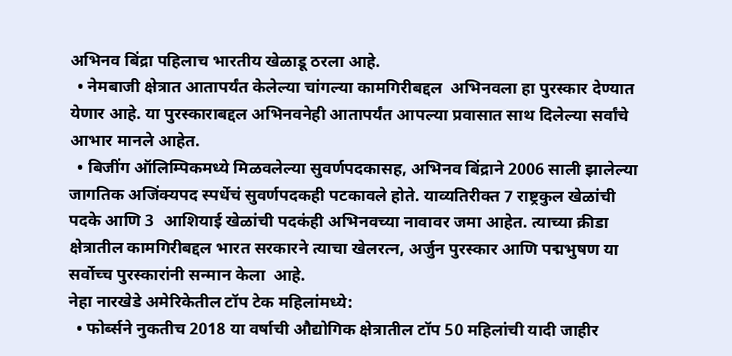अभिनव बिंद्रा पहिलाच भारतीय खेळाडू ठरला आहे.
  • नेमबाजी क्षेत्रात आतापर्यंत केलेल्या चांगल्या कामगिरीबद्दल  अभिनवला हा पुरस्कार देण्यात येणार आहे. या पुरस्काराबद्दल अभिनवनेही आतापर्यंत आपल्या प्रवासात साथ दिलेल्या सर्वांचे आभार मानले आहेत.
  • बिजींग ऑलिम्पिकमध्ये मिळवलेल्या सुवर्णपदकासह, अभिनव बिंद्राने 2006 साली झालेल्या जागतिक अजिंक्यपद स्पर्धेचं सुवर्णपदकही पटकावले होते. याव्यतिरीक्त 7 राष्ट्रकुल खेळांची पदके आणि 3  आशियाई खेळांची पदकंही अभिनवच्या नावावर जमा आहेत. त्याच्या क्रीडा क्षेत्रातील कामगिरीबद्दल भारत सरकारने त्याचा खेलरत्न, अर्जुन पुरस्कार आणि पद्मभुषण या सर्वोच्च पुरस्कारांनी सन्मान केला  आहे.
नेहा नारखेडे अमेरिकेतील टॉप टेक महिलांमध्ये:
  • फोर्ब्सने नुकतीच 2018 या वर्षाची औद्योगिक क्षेत्रातील टॉप 50 महिलांची यादी जाहीर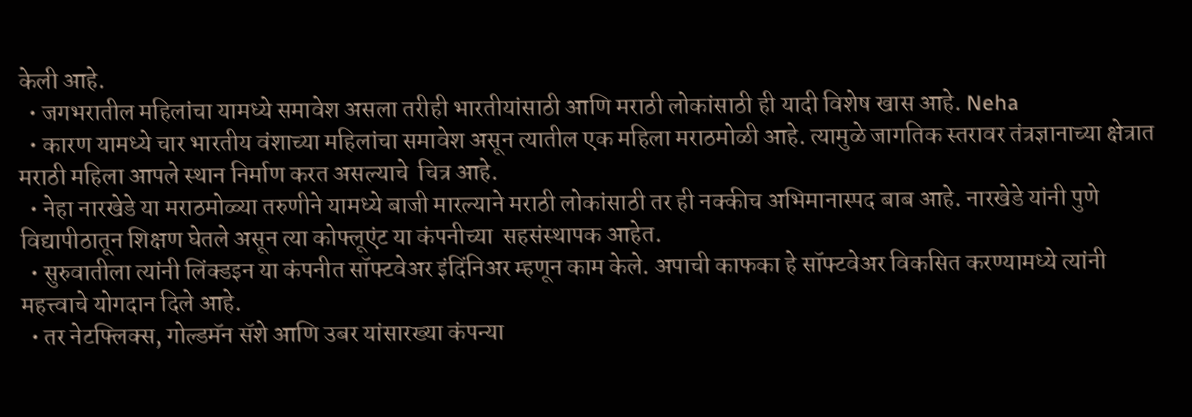केली आहे.
  • जगभरातील महिलांचा यामध्ये समावेश असला तरीही भारतीयांसाठी आणि मराठी लोकांसाठी ही यादी विशेष खास आहे. Neha
  • कारण यामध्ये चार भारतीय वंशाच्या महिलांचा समावेश असून त्यातील एक महिला मराठमोळी आहे. त्यामुळे जागतिक स्तरावर तंत्रज्ञानाच्या क्षेत्रात मराठी महिला आपले स्थान निर्माण करत असल्याचे  चित्र आहे.
  • नेहा नारखेडे या मराठमोळ्या तरुणीने यामध्ये बाजी मारल्याने मराठी लोकांसाठी तर ही नक्कीच अभिमानास्पद बाब आहे. नारखेडे यांनी पुणे विद्यापीठातून शिक्षण घेतले असून त्या कोफ्लूएंट या कंपनीच्या  सहसंस्थापक आहेत.
  • सुरुवातीला त्यांनी लिंक्डइन या कंपनीत सॉफ्टवेअर इंदिंनिअर म्हणून काम केले. अपाची काफका हे सॉफ्टवेअर विकसित करण्यामध्ये त्यांनी महत्त्वाचे योगदान दिले आहे.
  • तर नेटफ्लिक्स, गोल्डमॅन सॅशे आणि उबर यांसारख्या कंपन्या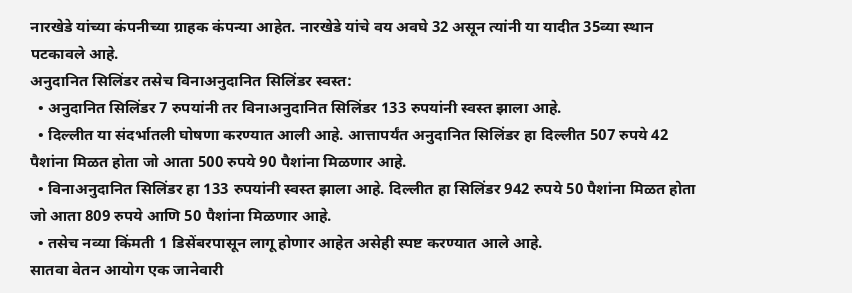नारखेडे यांच्या कंपनीच्या ग्राहक कंपन्या आहेत. नारखेडे यांचे वय अवघे 32 असून त्यांनी या यादीत 35व्या स्थान पटकावले आहे.
अनुदानित सिलिंडर तसेच विनाअनुदानित सिलिंडर स्वस्त:
  • अनुदानित सिलिंडर 7 रुपयांनी तर विनाअनुदानित सिलिंडर 133 रुपयांनी स्वस्त झाला आहे.
  • दिल्लीत या संदर्भातली घोषणा करण्यात आली आहे. आत्तापर्यंत अनुदानित सिलिंडर हा दिल्लीत 507 रुपये 42 पैशांना मिळत होता जो आता 500 रुपये 90 पैशांना मिळणार आहे.
  • विनाअनुदानित सिलिंडर हा 133 रुपयांनी स्वस्त झाला आहे. दिल्लीत हा सिलिंडर 942 रुपये 50 पैशांना मिळत होता जो आता 809 रुपये आणि 50 पैशांना मिळणार आहे.
  • तसेच नव्या किंमती 1 डिसेंबरपासून लागू होणार आहेत असेही स्पष्ट करण्यात आले आहे.
सातवा वेतन आयोग एक जानेवारी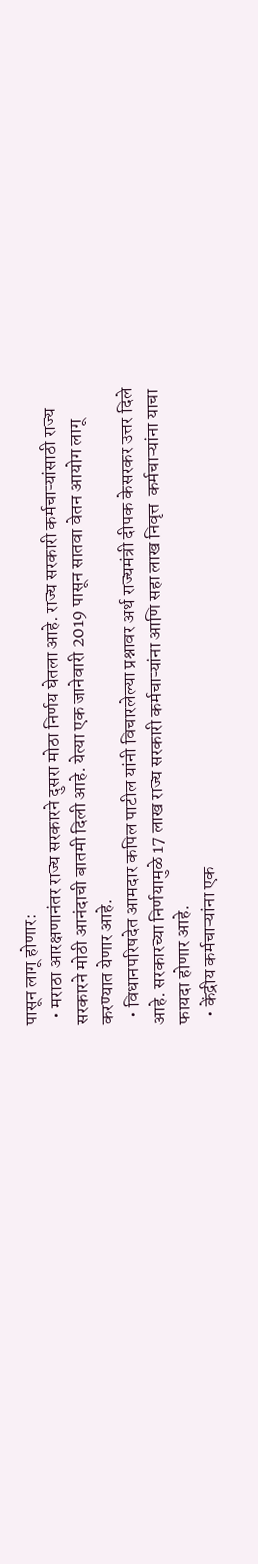पासून लागू होणार:
  • मराठा आरक्षणानंतर राज्य सरकारने दुसरा मोठा निर्णय घेतला आहे. राज्य सरकारी कर्मचाऱ्यांसाठी राज्य सरकारने मोठी आनंदाची बातमी दिली आहे. येत्या एक जानेवारी 2019 पासून सातवा वेतन आयोग लागू करण्यात येणार आहे.
  • विधानपरिषदेत आमदार कपिल पाटील यांनी विचारलेल्या प्रश्नावर अर्थ राज्यमंत्री दीपक केसरकर उत्तर दिले आहे. सरकारच्या निर्णयामुळे 17 लाख राज्य सरकारी कर्मचाऱ्यांना आणि सहा लाख निवृत्त  कर्मचाऱ्यांना याचा फायदा होणार आहे.
  • केंद्रीय कर्मचाऱ्यांना एक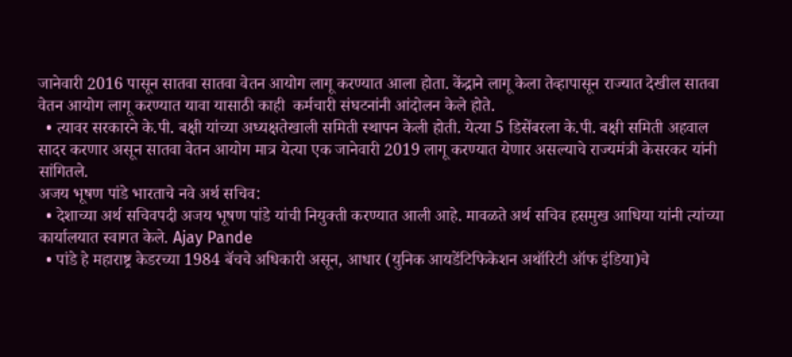जानेवारी 2016 पासून सातवा सातवा वेतन आयोग लागू करण्यात आला होता. केंद्राने लागू केला तेव्हापासून राज्यात देखील सातवा वेतन आयोग लागू करण्यात यावा यासाठी काही  कर्मचारी संघटनांनी आंदोलन केले होते.
  • त्यावर सरकारने के.पी. बक्षी यांच्या अध्यक्षतेखाली समिती स्थापन केली होती. येत्या 5 डिसेंबरला के.पी. बक्षी समिती अहवाल सादर करणार असून सातवा वेतन आयोग मात्र येत्या एक जानेवारी 2019 लागू करण्यात येणार असल्याचे राज्यमंत्री केसरकर यांनी सांगितले.
अजय भूषण पांडे भारताचे नवे अर्थ सचिव:
  • देशाच्या अर्थ सचिवपदी अजय भूषण पांडे यांची नियुक्ती करण्यात आली आहे. मावळते अर्थ सचिव हसमुख आधिया यांनी त्यांच्या कार्यालयात स्वागत केले. Ajay Pande
  • पांडे हे महाराष्ट्र केडरच्या 1984 बॅचचे अधिकारी असून, आधार (युनिक आयडेंटिफिकेशन अथॉरिटी ऑफ इंडिया)चे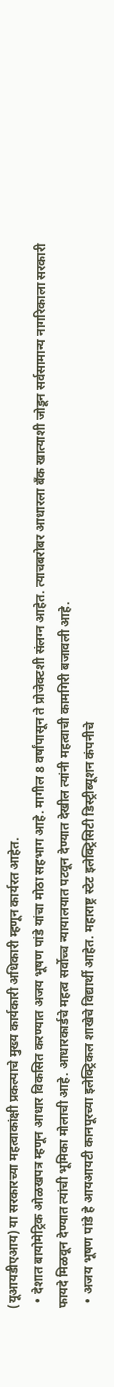(यूआयडीएआय) या सरकारच्या महत्वाकांक्षी प्रकल्पाचे मुख्य कार्यकारी अधिकारी म्हणून कार्यरत आहेत.
  • देशात बायोमेट्रिक ओळखपत्र म्हणून आधार विकसित करण्यात अजय भूषण पांडे यांचा मोठा सहभाग आहे. मागील 8 वर्षांपासून ते प्रोजेक्टशी संलग्न आहेत. त्याचबरोबर आधारला बँक खात्याशी जोडून सर्वसामान्य नागरिकाला सरकारी फायदे मिळवून देण्यात त्यांची भूमिका मोलाची आहे. आधारकार्डचे महत्व सर्वोच्च न्यायालयात पटवून देण्यात देखील त्यांनी महत्वाची कामगिरी बजावली आहे.
  • अजय भूषण पांडे हे आयआयटी कानपूरच्या इलेक्ट्रिकल शाखेचे विद्यार्थी आहेत. महाराष्ट्र स्टेट इलेक्ट्रिसिटी डिस्ट्रीब्यूशन कंपनीचे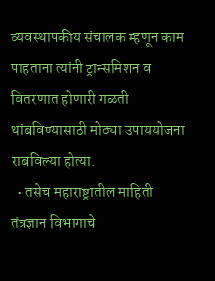व्यवस्थापकीय संचालक म्हणून काम पाहताना त्यांनी ट्रान्समिशन व वितरणात होणारी गळती थांबविण्यासाठी मोठ्या उपाययोजना राबविल्या होत्या.
  • तसेच महाराष्ट्रातील माहिती तंत्रज्ञान विभागाचे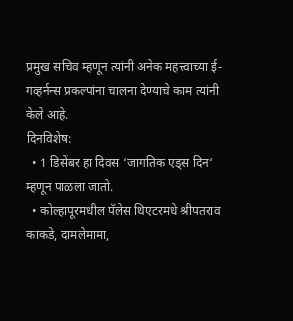प्रमुख सचिव म्हणून त्यांनी अनेक महत्त्वाच्या ई-गव्हर्नन्स प्रकल्पांना चालना देण्याचे काम त्यांनी केले आहे.
दिनविशेष:
  • 1 डिसेंबर हा दिवस ‘जागतिक एड्स दिन‘ म्हणून पाळला जातो.
  • कोल्हापूरमधील पॅलेस थिएटरमधे श्रीपतराव काकडे, दामलेमामा,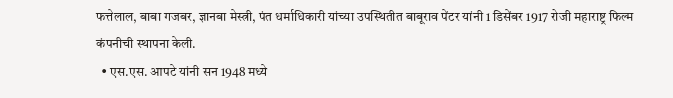फत्तेलाल, बाबा गजबर, ज्ञानबा मेस्त्री, पंत धर्माधिकारी यांच्या उपस्थितीत बाबूराव पेंटर यांनी 1 डिसेंबर 1917 रोजी महाराष्ट्र फिल्म  कंपनीची स्थापना केली.
  • एस.एस. आपटे यांनी सन 1948 मध्ये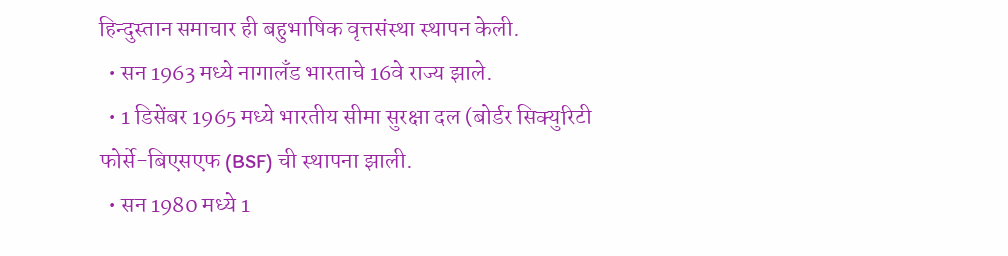हिन्दुस्तान समाचार ही बहुभाषिक वृत्तसंस्था स्थापन केली.
  • सन 1963 मध्ये नागालँड भारताचे 16वे राज्य झाले.
  • 1 डिसेंबर 1965 मध्ये भारतीय सीमा सुरक्षा दल (बोर्डर सिक्युरिटी फोर्से-बिएसएफ (BSF) ची स्थापना झाली.
  • सन 1980 मध्ये 1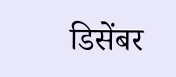डिसेंबर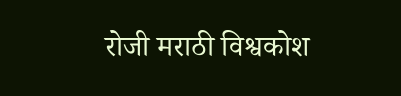रोजी मराठी विश्वकोश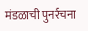मंडळाची पुनर्रचना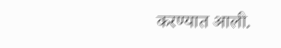करण्यात आली.